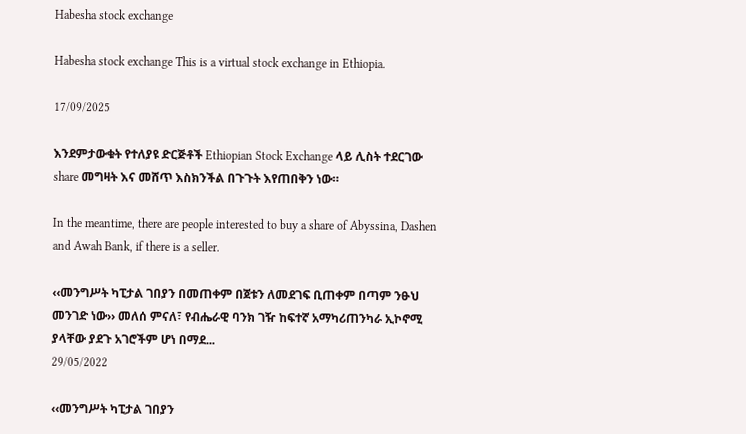Habesha stock exchange

Habesha stock exchange This is a virtual stock exchange in Ethiopia.

17/09/2025

እንደምታውቁት የተለያዩ ድርጅቶች Ethiopian Stock Exchange ላይ ሊስት ተደርገው share መግዛት እና መሸጥ እስክንችል በጉጉት እየጠበቅን ነው።

In the meantime, there are people interested to buy a share of Abyssina, Dashen and Awah Bank, if there is a seller.

‹‹መንግሥት ካፒታል ገበያን በመጠቀም በጀቱን ለመደገፍ ቢጠቀም በጣም ንፁህ መንገድ ነው›› መለሰ ምናለ፣ የብሔራዊ ባንክ ገዥ ከፍተኛ አማካሪጠንካራ ኢኮኖሚ ያላቸው ያደጉ አገሮችም ሆነ በማደ...
29/05/2022

‹‹መንግሥት ካፒታል ገበያን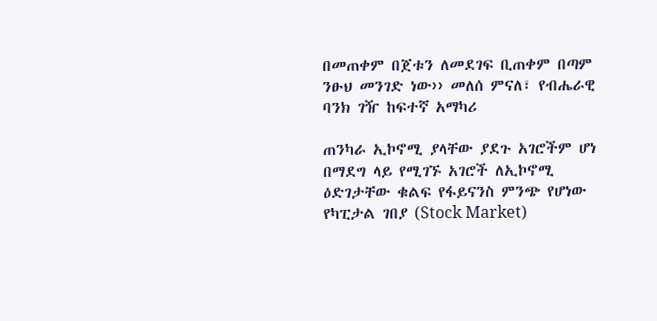በመጠቀም በጀቱን ለመደገፍ ቢጠቀም በጣም ንፁህ መንገድ ነው›› መለሰ ምናለ፣ የብሔራዊ ባንክ ገዥ ከፍተኛ አማካሪ

ጠንካራ ኢኮኖሚ ያላቸው ያደጉ አገሮችም ሆነ በማደግ ላይ የሚገኙ አገሮች ለኢኮኖሚ ዕድገታቸው ቁልፍ የፋይናንስ ምንጭ የሆነው የካፒታል ገበያ (Stock Market)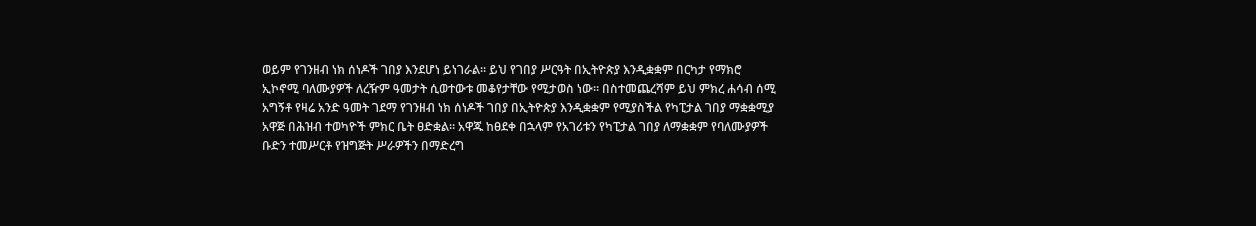ወይም የገንዘብ ነክ ሰነዶች ገበያ እንደሆነ ይነገራል። ይህ የገበያ ሥርዓት በኢትዮጵያ እንዲቋቋም በርካታ የማክሮ ኢኮኖሚ ባለሙያዎች ለረዥም ዓመታት ሲወተውቱ መቆየታቸው የሚታወስ ነው። በስተመጨረሻም ይህ ምክረ ሐሳብ ሰሚ አግኝቶ የዛሬ አንድ ዓመት ገደማ የገንዘብ ነክ ሰነዶች ገበያ በኢትዮጵያ እንዲቋቋም የሚያስችል የካፒታል ገበያ ማቋቋሚያ አዋጅ በሕዝብ ተወካዮች ምክር ቤት ፀድቋል። አዋጁ ከፀደቀ በኋላም የአገሪቱን የካፒታል ገበያ ለማቋቋም የባለሙያዎች ቡድን ተመሥርቶ የዝግጅት ሥራዎችን በማድረግ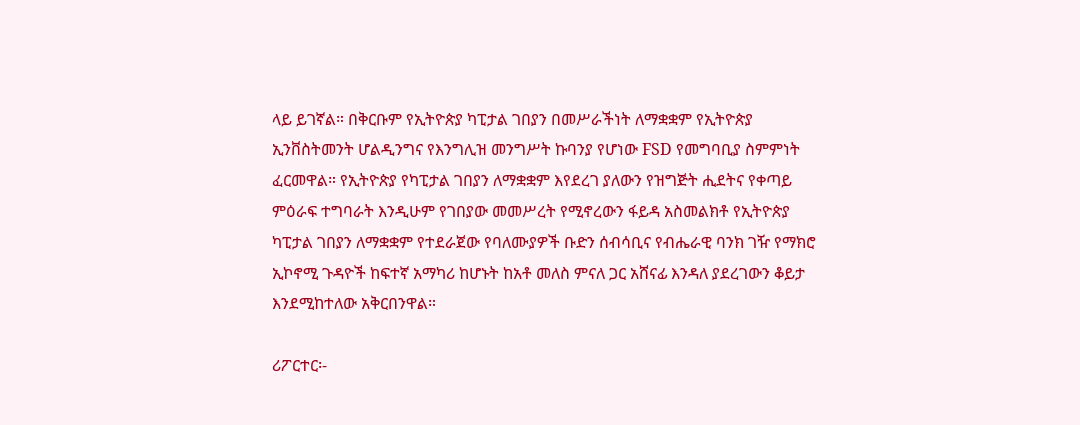ላይ ይገኛል። በቅርቡም የኢትዮጵያ ካፒታል ገበያን በመሥራችነት ለማቋቋም የኢትዮጵያ ኢንቨስትመንት ሆልዲንግና የእንግሊዝ መንግሥት ኩባንያ የሆነው FSD የመግባቢያ ስምምነት ፈርመዋል። የኢትዮጵያ የካፒታል ገበያን ለማቋቋም እየደረገ ያለውን የዝግጅት ሒደትና የቀጣይ ምዕራፍ ተግባራት እንዲሁም የገበያው መመሥረት የሚኖረውን ፋይዳ አስመልክቶ የኢትዮጵያ ካፒታል ገበያን ለማቋቋም የተደራጀው የባለሙያዎች ቡድን ሰብሳቢና የብሔራዊ ባንክ ገዥ የማክሮ ኢኮኖሚ ጉዳዮች ከፍተኛ አማካሪ ከሆኑት ከአቶ መለስ ምናለ ጋር አሸናፊ እንዳለ ያደረገውን ቆይታ እንደሚከተለው አቅርበንዋል።

ሪፖርተር፡-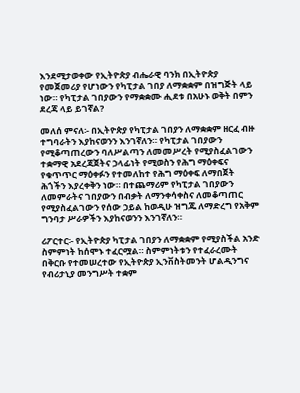እንደሚታወቀው የኢትዮጵያ ብሔራዊ ባንክ በኢትዮጵያ የመጀመሪያ የሆነውን የካፒታል ገበያ ለማቋቋም በዝግጅት ላይ ነው። የካፒታል ገበያውን የማቋቋሙ ሒደቱ በአሁኑ ወቅት በምን ደረጃ ላይ ይገኛል?

መለሰ ምናለ፡- በኢትዮጵያ የካፒታል ገበያን ለማቋቋም ዘርፈ ብዙ ተግባራትን እያከናወንን እንገኛለን። የካፒታል ገበያውን የሚቆጣጠረውን ባለሥልጣን ለመመሥረት የሚያስፈልገውን ተቋማዊ አደረጃጀትና ኃላፊነት የሚወስን የሕግ ማዕቀፍና የቁጥጥር ማዕቀፉን የተመለከተ የሕግ ማዕቀፍ ለማበጀት ሕጎችን እያረቀቅን ነው። በተጨማሪም የካፒታል ገበያውን ለመምራትና ገበያውን በብቃት ለማንቀሳቀስና ለመቆጣጠር የሚያስፈልገውን የሰው ኃይል ከወዲሁ ዝግጁ ለማድረግ የአቅም ግንባታ ሥራዎችን እያከናወንን እንገኛለን።

ሪፖርተር፡- የኢትዮጵያ ካፒታል ገበያን ለማቋቋም የሚያስችል አንድ ስምምነት ከሰሞኑ ተፈርሟል። ስምምነትቱን የተፈራረሙት በቅርቡ የተመሠረተው የኢትዮጵያ ኢንቨስትመንት ሆልዲንግና የብሪታኒያ መንግሥት ተቋም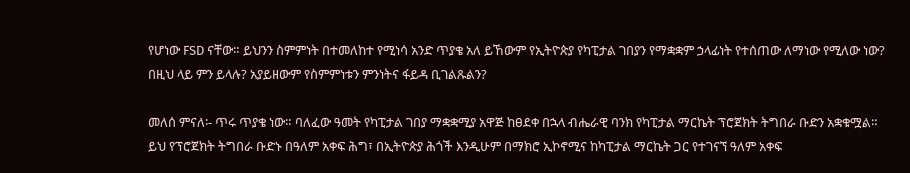የሆነው FSD ናቸው። ይህንን ስምምነት በተመለከተ የሚነሳ አንድ ጥያቄ አለ ይኸውም የኢትዮጵያ የካፒታል ገበያን የማቋቋም ኃላፊነት የተሰጠው ለማነው የሚለው ነው? በዚህ ላይ ምን ይላሉ? አያይዘውም የስምምነቱን ምንነትና ፋይዳ ቢገልጹልን?

መለሰ ምናለ፡- ጥሩ ጥያቄ ነው። ባለፈው ዓመት የካፒታል ገበያ ማቋቋሚያ አዋጅ ከፀደቀ በኋላ ብሔራዊ ባንክ የካፒታል ማርኬት ፕሮጀክት ትግበራ ቡድን አቋቁሟል። ይህ የፕሮጀክት ትግበራ ቡድኑ በዓለም አቀፍ ሕግ፣ በኢትዮጵያ ሕጎች እንዲሁም በማክሮ ኢኮኖሚና ከካፒታል ማርኬት ጋር የተገናኘ ዓለም አቀፍ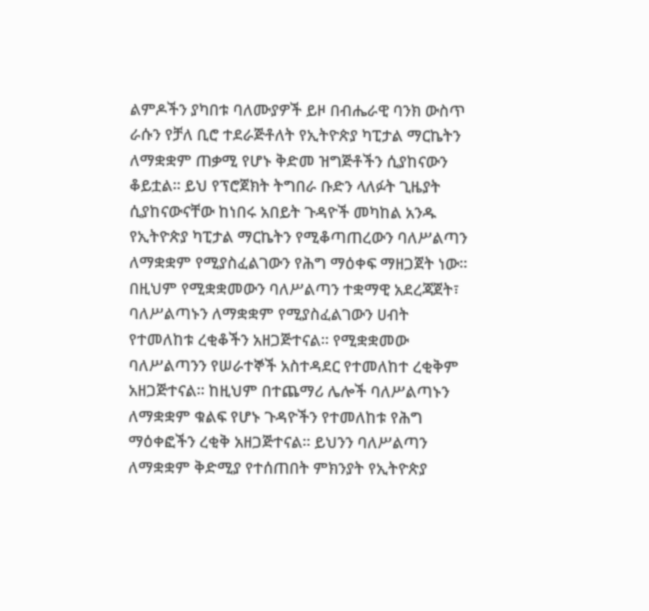ልምዶችን ያካበቱ ባለሙያዎች ይዞ በብሔራዊ ባንክ ውስጥ ራሱን የቻለ ቢሮ ተደራጅቶለት የኢትዮጵያ ካፒታል ማርኬትን ለማቋቋም ጠቃሚ የሆኑ ቅድመ ዝግጅቶችን ሲያከናውን ቆይቷል። ይህ የፕሮጀክት ትግበራ ቡድን ላለፉት ጊዜያት ሲያከናውናቸው ከነበሩ አበይት ጉዳዮች መካከል አንዱ የኢትዮጵያ ካፒታል ማርኬትን የሚቆጣጠረውን ባለሥልጣን ለማቋቋም የሚያስፈልገውን የሕግ ማዕቀፍ ማዘጋጀት ነው። በዚህም የሚቋቋመውን ባለሥልጣን ተቋማዊ አደረጃጀት፣ ባለሥልጣኑን ለማቋቋም የሚያስፈልገውን ሀብት የተመለከቱ ረቂቆችን አዘጋጅተናል። የሚቋቋመው ባለሥልጣንን የሠራተኞች አስተዳደር የተመለከተ ረቂቅም አዘጋጅተናል። ከዚህም በተጨማሪ ሌሎች ባለሥልጣኑን ለማቋቋም ቁልፍ የሆኑ ጉዳዮችን የተመለከቱ የሕግ ማዕቀፎችን ረቂቅ አዘጋጅተናል። ይህንን ባለሥልጣን ለማቋቋም ቅድሚያ የተሰጠበት ምክንያት የኢትዮጵያ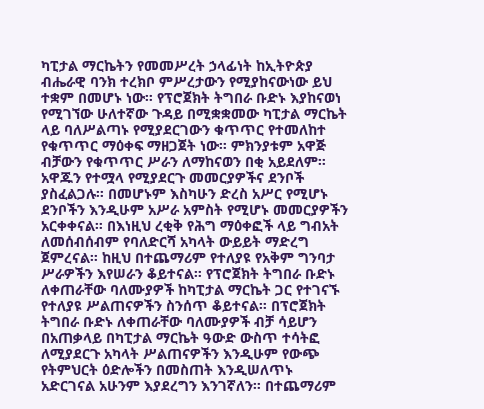ካፒታል ማርኬትን የመመሥረት ኃላፊነት ከኢትዮጵያ ብሔራዊ ባንክ ተረክቦ ምሥረታውን የሚያከናውነው ይህ ተቋም በመሆኑ ነው። የፕሮጀክት ትግበራ ቡድኑ እያከናወነ የሚገኘው ሁለተኛው ጉዳይ በሚቋቋመው ካፒታል ማርኬት ላይ ባለሥልጣኑ የሚያደርገውን ቁጥጥር የተመለከተ የቁጥጥር ማዕቀፍ ማዘጋጀት ነው። ምክንያቱም አዋጅ ብቻውን የቁጥጥር ሥራን ለማከናወን በቂ አይደለም። አዋጁን የተሟላ የሚያደርጉ መመርያዎችና ደንቦች ያስፈልጋሉ። በመሆኑም እስካሁን ድረስ አሥር የሚሆኑ ደንቦችን እንዲሁም አሥራ አምስት የሚሆኑ መመርያዎችን አርቀቀናል። በእነዚህ ረቂቅ የሕግ ማዕቀፎች ላይ ግብአት ለመሰብሰብም የባለድርሻ አካላት ውይይት ማድረግ ጀምረናል። ከዚህ በተጨማሪም የተለያዩ የአቅም ግንባታ ሥራዎችን እየሠራን ቆይተናል። የፕሮጀክት ትግበራ ቡድኑ ለቀጠራቸው ባለሙያዎች ከካፒታል ማርኬት ጋር የተገናኙ የተለያዩ ሥልጠናዎችን ስንሰጥ ቆይተናል። በፕሮጀክት ትግበራ ቡድኑ ለቀጠራቸው ባለሙያዎች ብቻ ሳይሆን በአጠቃላይ በካፒታል ማርኬት ዓውድ ውስጥ ተሳትፎ ለሚያደርጉ አካላት ሥልጠናዎችን እንዲሁም የውጭ የትምህርት ዕድሎችን በመስጠት እንዲሠለጥኑ አድርገናል አሁንም እያደረግን እንገኛለን። በተጨማሪም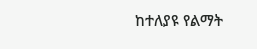ከተለያዩ የልማት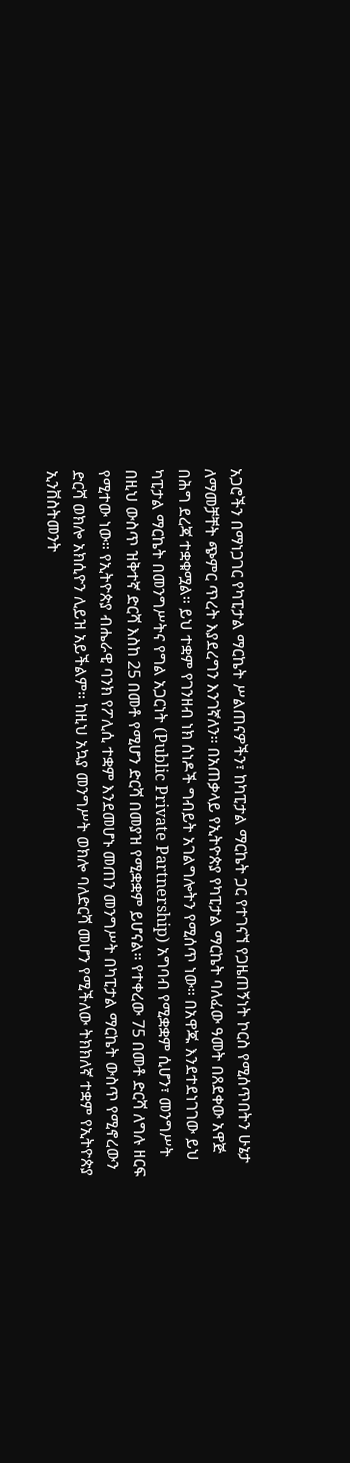አጋሮችን በማነጋገር የካፒታል ማርኬት ሥልጠናዎችን፣ ከካፒታል ማርኬት ጋር የተገናኘ የጋዜጠኝነት ኮርስ የሚሰጥበትን ሁኔታ ለማመቻቸት ጭምር ጥረት እያደረግን እንገኛለን። በአጠቃላይ የኢትዮጵያ የካፒታል ማርኬት ባለፈው ዓመት በጸደቀው አዋጅ በሕግ ደረጃ ተቋቁሟል። ይህ ተቋም የገንዘብ ነክ ሰነዶች ግብይት አገልግሎትን የሚሰጥ ነው። በአዋጁ እንደተደነገገው ይህ ካፒታል ማርኬት በመንግሥትና የግል አጋርነት (Public Private Partnership) አግባብ የሚቋቋም ሲሆን፣ መንግሥት በዚህ ውስጥ ዝቅተኛ ድርሻ እስከ 25 በመቶ የሚሆን ድርሻ በመያዝ የሚቋቋም ይሆናል። የተቀረው 75 በመቶ ድርሻ ለግሉ ዘርፍ የሚተው ነው። የኢትዮጵያ ብሔራዊ ባንክ የፖሊሲ ተቋም እንደመሆኑ መጠን መንግሥት በካፒታል ማርኬት ውስጥ የሚኖረውን ድርሻ ወክሎ አክሲዮን ሊይዝ አይችልም። ከዚህ አኳያ መንግሥት ወክሎ ባለድርሻ መሆን የሚችለው ትክክለኛ ተቋም የኢትዮጵያ ኢንቨስትመንት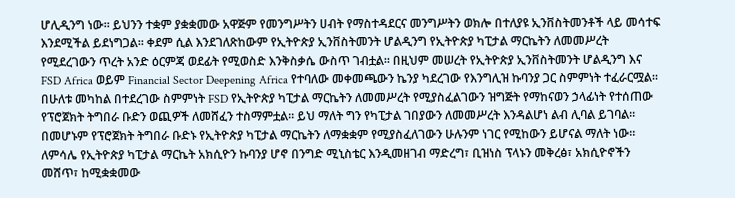ሆሊዲንግ ነው። ይህንን ተቋም ያቋቋመው አዋጅም የመንግሥትን ሀብት የማስተዳደርና መንግሥትን ወክሎ በተለያዩ ኢንቨስትመንቶች ላይ መሳተፍ እንደሚችል ይደነግጋል። ቀደም ሲል እንደገለጽከውም የኢትዮጵያ ኢንቨስትመንት ሆልዲንግ የኢትዮጵያ ካፒታል ማርኬትን ለመመሥረት የሚደረገውን ጥረት አንድ ዕርምጃ ወደፊት የሚወስድ እንቅስቃሴ ውስጥ ገብቷል። በዚህም መሠረት የኢትዮጵያ ኢንቨስትመንት ሆልዲንግ እና FSD Africa ወይም Financial Sector Deepening Africa የተባለው መቀመጫውን ኬንያ ካደረገው የእንግሊዝ ኩባንያ ጋር ስምምነት ተፈራርሟል። በሁለቱ መካከል በተደረገው ስምምነት FSD የኢትዮጵያ ካፒታል ማርኬትን ለመመሥረት የሚያስፈልገውን ዝግጅት የማከናወን ኃላፊነት የተሰጠው የፕሮጀክት ትግበራ ቡድን ወጪዎች ለመሸፈን ተስማምቷል። ይህ ማለት ግን የካፒታል ገበያውን ለመመሥረት እንዳልሆነ ልብ ሊባል ይገባል። በመሆኑም የፕሮጀክት ትግበራ ቡድኑ የኢትዮጵያ ካፒታል ማርኬትን ለማቋቋም የሚያስፈለገውን ሁሉንም ነገር የሚከውን ይሆናል ማለት ነው። ለምሳሌ የኢትዮጵያ ካፒታል ማርኬት አክሲዮን ኩባንያ ሆኖ በንግድ ሚኒስቴር እንዲመዘገብ ማድረግ፣ ቢዝነስ ፕላኑን መቅረፅ፣ አክሲዮኖችን መሸጥ፣ ከሚቋቋመው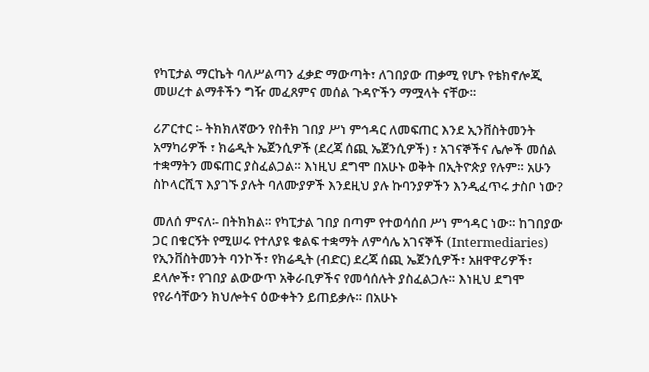የካፒታል ማርኬት ባለሥልጣን ፈቃድ ማውጣት፣ ለገበያው ጠቃሚ የሆኑ የቴክኖሎጂ መሠረተ ልማቶችን ግዥ መፈጸምና መሰል ጉዳዮችን ማሟላት ናቸው።

ሪፖርተር ፡- ትክክለኛውን የስቶክ ገበያ ሥነ ምኅዳር ለመፍጠር እንደ ኢንቨስትመንት አማካሪዎች ፣ ክሬዲት ኤጀንሲዎች (ደረጃ ሰጪ ኤጀንሲዎች) ፣ አገናኞችና ሌሎች መሰል ተቋማትን መፍጠር ያስፈልጋል። እነዚህ ደግሞ በአሁኑ ወቅት በኢትዮጵያ የሉም። አሁን ስኮላርሺፕ እያገኙ ያሉት ባለሙያዎች እንደዚህ ያሉ ኩባንያዎችን እንዲፈጥሩ ታስቦ ነው?

መለሰ ምናለ፡- በትክክል። የካፒታል ገበያ በጣም የተወሳሰበ ሥነ ምኅዳር ነው። ከገበያው ጋር በቁርኝት የሚሠሩ የተለያዩ ቁልፍ ተቋማት ለምሳሌ አገናኞች (Intermediaries) የኢንቨስትመንት ባንኮች፣ የክሬዲት (ብድር) ደረጃ ሰጪ ኤጀንሲዎች፣ አዘዋዋሪዎች፣ ደላሎች፣ የገበያ ልውውጥ አቅራቢዎችና የመሳሰሉት ያስፈልጋሉ። እነዚህ ደግሞ የየራሳቸውን ክህሎትና ዕውቀትን ይጠይቃሉ። በአሁኑ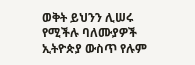ወቅት ይህንን ሊሠሩ የሚችሉ ባለሙያዎች ኢትዮጵያ ውስጥ የሉም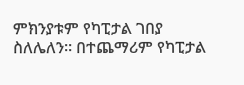ምክንያቱም የካፒታል ገበያ ስለሌለን። በተጨማሪም የካፒታል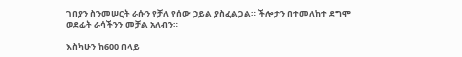ገበያን ስንመሠርት ራሱን የቻለ የሰው ኃይል ያስፈልጋል። ችሎታን በተመለከተ ደግሞ ወደፊት ራሳችንን መቻል አለብን።

እስካሁን ከ600 በላይ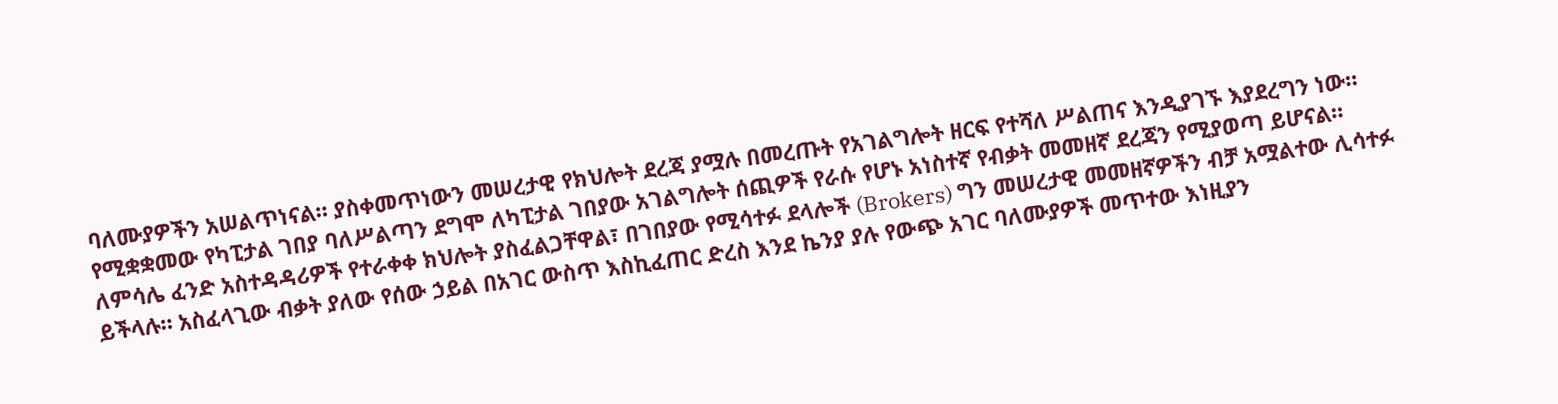ባለሙያዎችን አሠልጥነናል። ያስቀመጥነውን መሠረታዊ የክህሎት ደረጃ ያሟሉ በመረጡት የአገልግሎት ዘርፍ የተሻለ ሥልጠና እንዲያገኙ እያደረግን ነው። የሚቋቋመው የካፒታል ገበያ ባለሥልጣን ደግሞ ለካፒታል ገበያው አገልግሎት ሰጪዎች የራሱ የሆኑ አነስተኛ የብቃት መመዘኛ ደረጃን የሚያወጣ ይሆናል። ለምሳሌ ፈንድ አስተዳዳሪዎች የተራቀቀ ክህሎት ያስፈልጋቸዋል፣ በገበያው የሚሳተፉ ደላሎች (Brokers) ግን መሠረታዊ መመዘኛዎችን ብቻ አሟልተው ሊሳተፉ ይችላሉ። አስፈላጊው ብቃት ያለው የሰው ኃይል በአገር ውስጥ እስኪፈጠር ድረስ እንደ ኬንያ ያሉ የውጭ አገር ባለሙያዎች መጥተው እነዚያን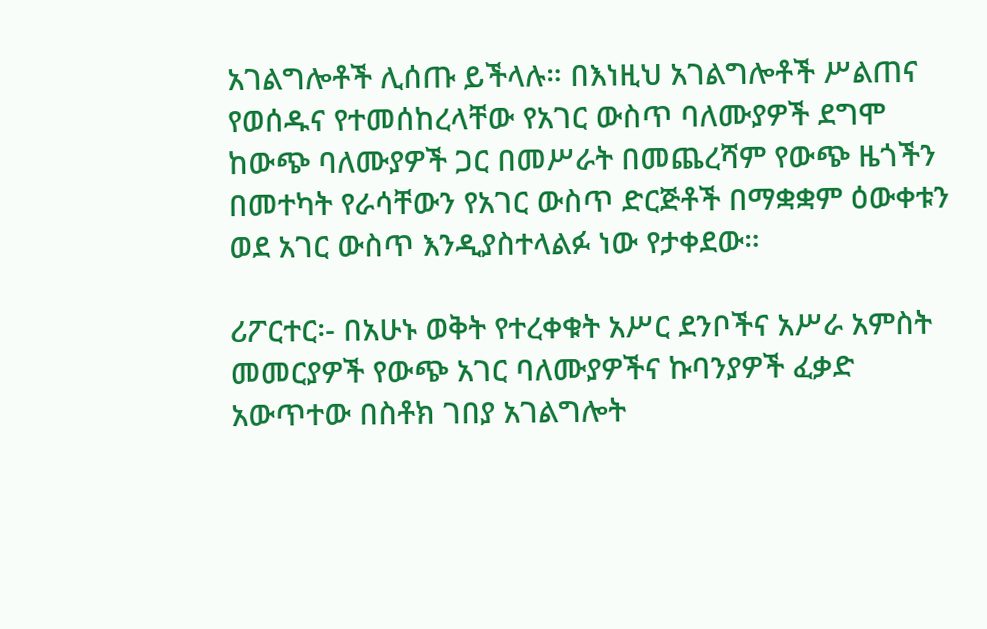አገልግሎቶች ሊሰጡ ይችላሉ። በእነዚህ አገልግሎቶች ሥልጠና የወሰዱና የተመሰከረላቸው የአገር ውስጥ ባለሙያዎች ደግሞ ከውጭ ባለሙያዎች ጋር በመሥራት በመጨረሻም የውጭ ዜጎችን በመተካት የራሳቸውን የአገር ውስጥ ድርጅቶች በማቋቋም ዕውቀቱን ወደ አገር ውስጥ እንዲያስተላልፉ ነው የታቀደው።

ሪፖርተር፡- በአሁኑ ወቅት የተረቀቁት አሥር ደንቦችና አሥራ አምስት መመርያዎች የውጭ አገር ባለሙያዎችና ኩባንያዎች ፈቃድ አውጥተው በስቶክ ገበያ አገልግሎት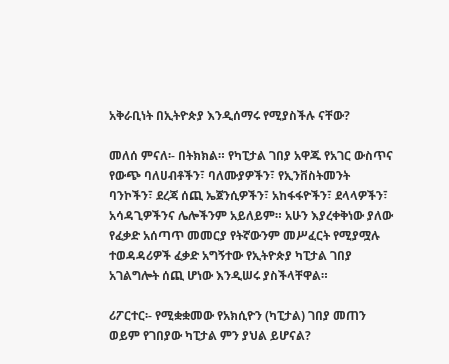አቅራቢነት በኢትዮጵያ እንዲሰማሩ የሚያስችሉ ናቸው?

መለሰ ምናለ፡- በትክክል። የካፒታል ገበያ አዋጁ የአገር ውስጥና የውጭ ባለሀብቶችን፣ ባለሙያዎችን፣ የኢንቨስትመንት ባንኮችን፣ ደረጃ ሰጪ ኤጀንሲዎችን፣ አከፋፋዮችን፣ ደላላዎችን፣ አሳዳጊዎችንና ሌሎችንም አይለይም። አሁን እያረቀቅነው ያለው የፈቃድ አሰጣጥ መመርያ የትኛውንም መሥፈርት የሚያሟሉ ተወዳዳሪዎች ፈቃድ አግኝተው የኢትዮጵያ ካፒታል ገበያ አገልግሎት ሰጪ ሆነው እንዲሠሩ ያስችላቸዋል።

ሪፖርተር፡- የሚቋቋመው የአክሲዮን (ካፒታል) ገበያ መጠን ወይም የገበያው ካፒታል ምን ያህል ይሆናል?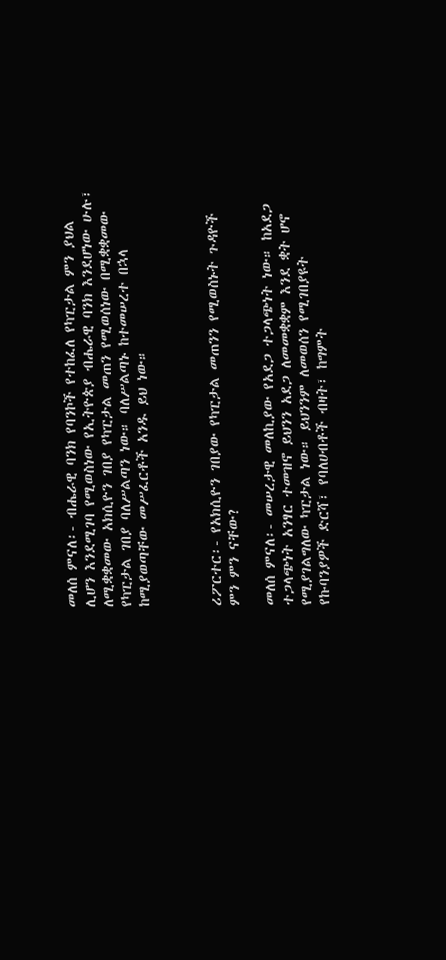መለሰ ምናለ፡- ብሔራዊ ባንክ የባንኮች የተከፈለ የካፒታል ምን ያህል ሊሆን እንደሚገባ የሚወስነው የኢትዮጵያ ብሔራዊ ባንክ እንደሆነው ሁሉ፣ ለሚቋቋመው አክሲዮን ገበያ የካፒታል መጠን የሚወሰነው በሚቋቋመው የካፒታል ገበያ ባለሥልጣን ነው። ባለሥልጣኑ ከተመሠረተ በኋላ ከሚያወጣቸው መሥፈርቶች አንዱ ይህ ነው።



ሪፖርተር፡- የአክሲዮን ገበያው የካፒታል መጠንን የሚወስኑት ጉዳዮች ምን ምን ናቸው?

መለሰ ምናለ፡- መሠረታዊ መለኪያው የአደጋ ተጋላጭነት ነው። ከአደጋ ተጋላጭነት አንፃር ተመዝኖ ይህንን አደጋ ለመመቋቋም እንደ ቋት ሆኖ የሚያገልግለው ካፒታል ነው። ይህንንም ለመወሰን የሚገበያዩት የኩባንያዎች ድርሻ፣ የባለሀብቶች ብዛት፣ ከግምት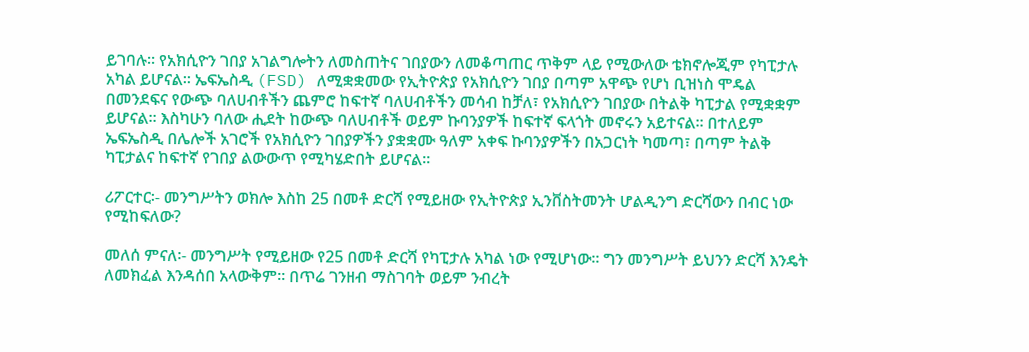ይገባሉ። የአክሲዮን ገበያ አገልግሎትን ለመስጠትና ገበያውን ለመቆጣጠር ጥቅም ላይ የሚውለው ቴክኖሎጂም የካፒታሉ አካል ይሆናል። ኤፍኤስዲ (FSD) ለሚቋቋመው የኢትዮጵያ የአክሲዮን ገበያ በጣም አዋጭ የሆነ ቢዝነስ ሞዴል በመንደፍና የውጭ ባለሀብቶችን ጨምሮ ከፍተኛ ባለሀብቶችን መሳብ ከቻለ፣ የአክሲዮን ገበያው በትልቅ ካፒታል የሚቋቋም ይሆናል። እስካሁን ባለው ሒደት ከውጭ ባለሀብቶች ወይም ኩባንያዎች ከፍተኛ ፍላጎት መኖሩን አይተናል። በተለይም ኤፍኤስዲ በሌሎች አገሮች የአክሲዮን ገበያዎችን ያቋቋሙ ዓለም አቀፍ ኩባንያዎችን በአጋርነት ካመጣ፣ በጣም ትልቅ ካፒታልና ከፍተኛ የገበያ ልውውጥ የሚካሄድበት ይሆናል።

ሪፖርተር፡- መንግሥትን ወክሎ እስከ 25 በመቶ ድርሻ የሚይዘው የኢትዮጵያ ኢንቨስትመንት ሆልዲንግ ድርሻውን በብር ነው የሚከፍለው?

መለሰ ምናለ፡- መንግሥት የሚይዘው የ25 በመቶ ድርሻ የካፒታሉ አካል ነው የሚሆነው። ግን መንግሥት ይህንን ድርሻ እንዴት ለመክፈል እንዳሰበ አላውቅም። በጥሬ ገንዘብ ማስገባት ወይም ንብረት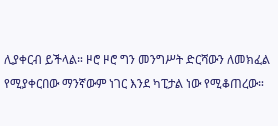ሊያቀርብ ይችላል። ዞሮ ዞሮ ግን መንግሥት ድርሻውን ለመክፈል የሚያቀርበው ማንኛውም ነገር እንደ ካፒታል ነው የሚቆጠረው።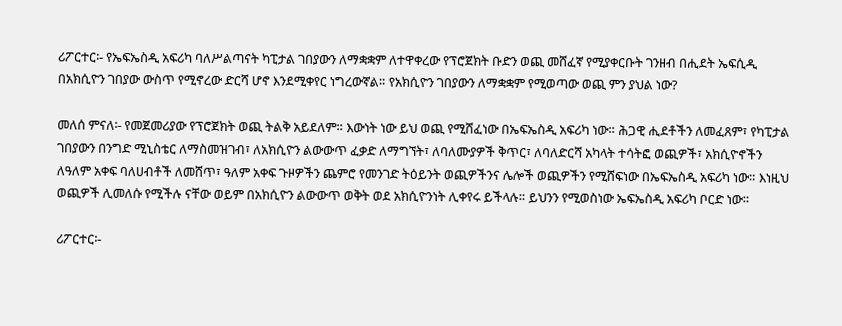ሪፖርተር፡- የኤፍኤስዲ አፍሪካ ባለሥልጣናት ካፒታል ገበያውን ለማቋቋም ለተዋቀረው የፕሮጀክት ቡድን ወጪ መሸፈኛ የሚያቀርቡት ገንዘብ በሒደት ኤፍሲዲ በአክሲዮን ገበያው ውስጥ የሚኖረው ድርሻ ሆኖ እንደሚቀየር ነግረውኛል። የአክሲዮን ገበያውን ለማቋቋም የሚወጣው ወጪ ምን ያህል ነው?

መለሰ ምናለ፡- የመጀመሪያው የፕሮጀክት ወጪ ትልቅ አይደለም። እውነት ነው ይህ ወጪ የሚሸፈነው በኤፍኤስዲ አፍሪካ ነው። ሕጋዊ ሒደቶችን ለመፈጸም፣ የካፒታል ገበያውን በንግድ ሚኒስቴር ለማስመዝገብ፣ ለአክሲዮን ልውውጥ ፈቃድ ለማግኘት፣ ለባለሙያዎች ቅጥር፣ ለባለድርሻ አካላት ተሳትፎ ወጪዎች፣ አክሲዮኖችን ለዓለም አቀፍ ባለሀብቶች ለመሸጥ፣ ዓለም አቀፍ ጉዞዎችን ጨምሮ የመንገድ ትዕይንት ወጪዎችንና ሌሎች ወጪዎችን የሚሸፍነው በኤፍኤስዲ አፍሪካ ነው። እነዚህ ወጪዎች ሊመለሱ የሚችሉ ናቸው ወይም በአክሲዮን ልውውጥ ወቅት ወደ አክሲዮንነት ሊቀየሩ ይችላሉ። ይህንን የሚወስነው ኤፍኤስዲ አፍሪካ ቦርድ ነው።

ሪፖርተር፡-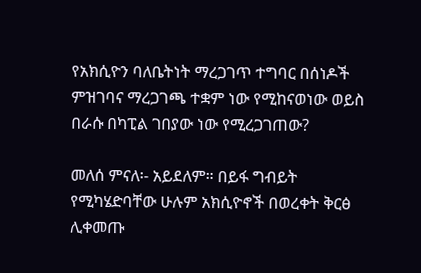የአክሲዮን ባለቤትነት ማረጋገጥ ተግባር በሰነዶች ምዝገባና ማረጋገጫ ተቋም ነው የሚከናወነው ወይስ በራሱ በካፒል ገበያው ነው የሚረጋገጠው?

መለሰ ምናለ፡- አይደለም። በይፋ ግብይት የሚካሄድባቸው ሁሉም አክሲዮኖች በወረቀት ቅርፅ ሊቀመጡ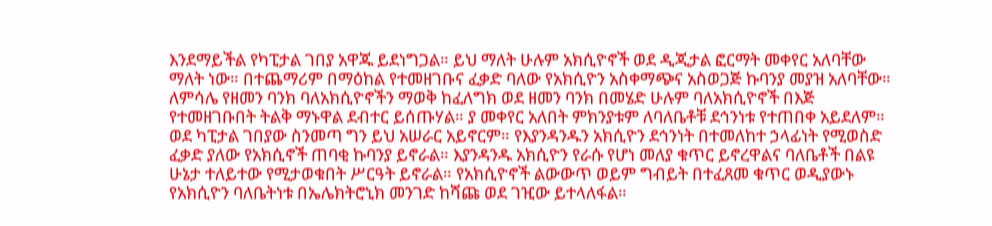እንደማይችል የካፒታል ገበያ አዋጁ ይደነግጋል። ይህ ማለት ሁሉም አክሲዮኖች ወደ ዲጂታል ፎርማት መቀየር አለባቸው ማለት ነው። በተጨማሪም በማዕከል የተመዘገቡና ፈቃድ ባለው የአክሲዮን አስቀማጭና አስወጋጅ ኩባንያ መያዝ አለባቸው። ለምሳሌ የዘመን ባንክ ባለአክሲዮኖችን ማወቅ ከፈለግክ ወደ ዘመን ባንክ በመሄድ ሁሉም ባለአክሲዮኖች በእጅ የተመዘገቡበት ትልቅ ማኑዋል ደብተር ይሰጡሃል። ያ መቀየር አለበት ምክንያቱም ለባለቤቶቹ ደኅንነቱ የተጠበቀ አይደለም። ወደ ካፒታል ገበያው ስንመጣ ግን ይህ አሠራር አይኖርም። የእያንዳንዱን አክሲዮን ደኅንነት በተመለከተ ኃላፊነት የሚወስድ ፈቃድ ያለው የአክሲኖች ጠባቂ ኩባንያ ይኖራል። እያንዳንዱ አክሲዮን የራሱ የሆነ መለያ ቁጥር ይኖረዋልና ባለቤቶች በልዩ ሁኔታ ተለይተው የሚታወቁበት ሥርዓት ይኖራል። የአክሲዮኖች ልውውጥ ወይም ግብይት በተፈጸመ ቁጥር ወዲያውኑ የአክሲዮን ባለቤትነቱ በኤሌክትሮኒክ መንገድ ከሻጩ ወደ ገዢው ይተላለፋል።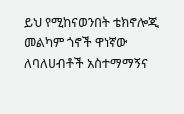ይህ የሚከናወንበት ቴክኖሎጂ መልካም ጎኖች ዋነኛው ለባለሀብቶች አስተማማኝና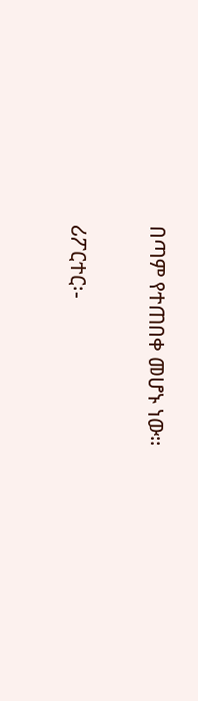በጣም የተጠበቀ መሆኑ ነው።

ሪፖርተር፡-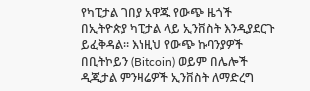የካፒታል ገበያ አዋጁ የውጭ ዜጎች በኢትዮጵያ ካፒታል ላይ ኢንቨስት እንዲያደርጉ ይፈቅዳል። እነዚህ የውጭ ኩባንያዎች በቢትኮይን (Bitcoin) ወይም በሌሎች ዲጂታል ምንዛሬዎች ኢንቨስት ለማድረግ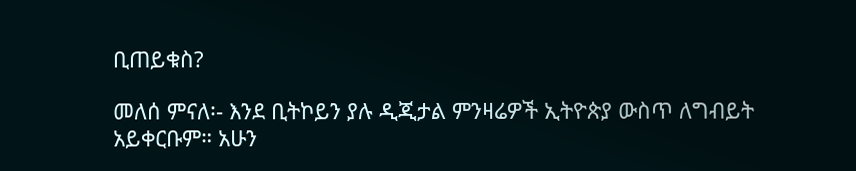ቢጠይቁስ?

መለሰ ምናለ፡- እንደ ቢትኮይን ያሉ ዲጂታል ምንዛሬዎች ኢትዮጵያ ውስጥ ለግብይት አይቀርቡም። አሁን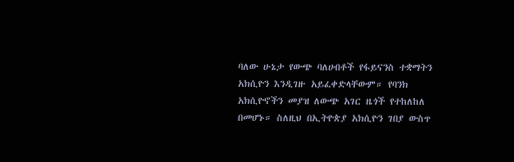ባለው ሁኔታ የውጭ ባለሀብቶች የፋይናንስ ተቋማትን አክሲዮን እንዲገዙ አይፈቀድላቸውም። የባንክ አክሲዮኖችን መያዝ ለውጭ አገር ዜጎች የተከለከለ በመሆኑ። ስለዚህ በኢትዮጵያ አክሲዮን ገበያ ውስጥ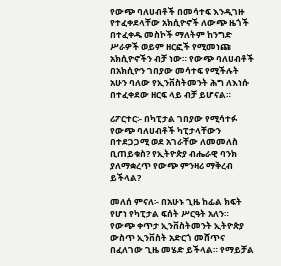የውጭ ባለሀብቶች በመሳተፍ እንዲገዙ የተፈቀደላቸው አክሲዮኖች ለውጭ ዜጎች በተፈቀዱ መስኮች ማለትም ከንግድ ሥራዎች ወይም ዘርፎች የሚመነጩ አክሲዮኖችን ብቻ ነው። የውጭ ባለሀብቶች በአክሲዮን ገበያው መሳተፍ የሚችሉት አሁን ባለው የኢንቨስትመንት ሕግ ለእነሱ በተፈቀደው ዘርፍ ላይ ብቻ ይሆናል።

ሪፖርተር፡- በካፒታል ገበያው የሚሳተፉ የውጭ ባለሀብቶች ካፒታላቸውን በተደጋጋሚ ወደ አገራቸው ለመመለስ ቢጠይቁስ? የኢትዮጵያ ብሔራዊ ባንክ ያለማቋረጥ የውጭ ምንዛሪ ማቅረብ ይችላል?

መለሰ ምናለ፡- በአሁኑ ጊዜ ከፊል ክፍት የሆነ የካፒታል ፍሰት ሥርዓት አለን። የውጭ ቀጥታ ኢንቨስትመንት ኢትዮጵያ ውስጥ ኢንቨስት አድርጎ መሸጥና በፈለገው ጊዜ መሄድ ይችላል። የማይቻል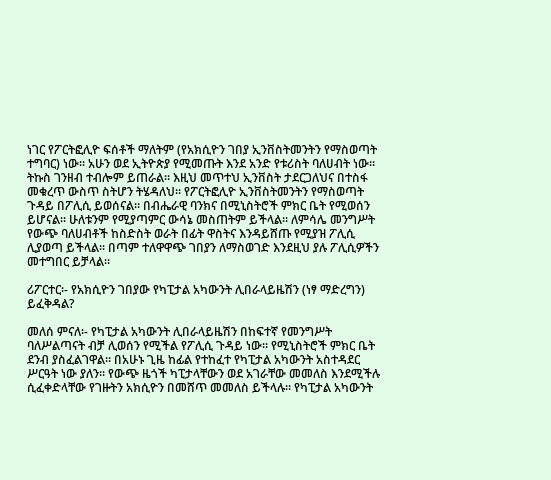ነገር የፖርትፎሊዮ ፍሰቶች ማለትም (የአክሲዮን ገበያ ኢንቨስትመንትን የማስወጣት ተግባር) ነው። አሁን ወደ ኢትዮጵያ የሚመጡት እንደ አንድ የቱሪስት ባለሀብት ነው። ትኩስ ገንዘብ ተብሎም ይጠራል። እዚህ መጥተህ ኢንቨስት ታደርጋለህና በተስፋ መቁረጥ ውስጥ ስትሆን ትሄዳለህ። የፖርትፎሊዮ ኢንቨስትመንትን የማስወጣት ጉዳይ በፖሊሲ ይወሰናል። በብሔራዊ ባንክና በሚኒስትሮች ምክር ቤት የሚወሰን ይሆናል። ሁለቱንም የሚያጣምር ውሳኔ መስጠትም ይችላል። ለምሳሌ መንግሥት የውጭ ባለሀብቶች ከስድስት ወራት በፊት ዋስትና እንዳይሸጡ የሚያዝ ፖሊሲ ሊያወጣ ይችላል። በጣም ተለዋዋጭ ገበያን ለማስወገድ እንደዚህ ያሉ ፖሊሲዎችን መተግበር ይቻላል።

ሪፖርተር፡- የአክሲዮን ገበያው የካፒታል አካውንት ሊበራላይዜሽን (ነፃ ማድረግን) ይፈቅዳል?

መለሰ ምናለ፡- የካፒታል አካውንት ሊበራላይዜሽን በከፍተኛ የመንግሥት ባለሥልጣናት ብቻ ሊወሰን የሚችል የፖሊሲ ጉዳይ ነው። የሚኒስትሮች ምክር ቤት ደንብ ያስፈልገዋል። በአሁኑ ጊዜ ከፊል የተከፈተ የካፒታል አካውንት አስተዳደር ሥርዓት ነው ያለን። የውጭ ዜጎች ካፒታላቸውን ወደ አገራቸው መመለስ እንደሚችሉ ሲፈቀድላቸው የገዙትን አክሲዮን በመሸጥ መመለስ ይችላሉ። የካፒታል አካውንት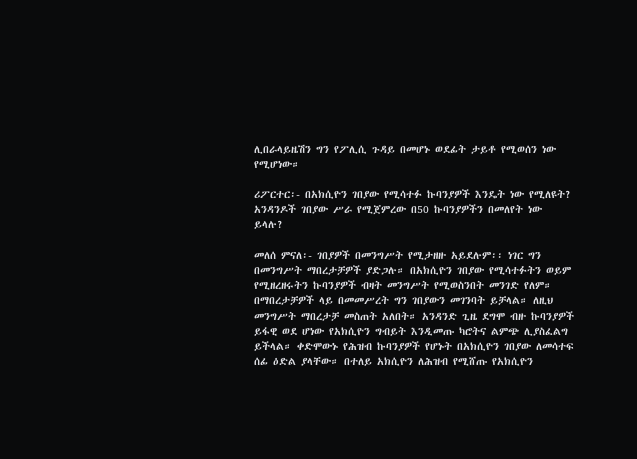ሊበራላይዜሽን ግን የፖሊሲ ጉዳይ በመሆኑ ወደፊት ታይቶ የሚወሰን ነው የሚሆነው።

ሪፖርተር፡- በአክሲዮን ገበያው የሚሳተፉ ኩባንያዎች እንዴት ነው የሚለዩት? አንዳንዶች ገበያው ሥራ የሚጀምረው በ50 ኩባንያዎችን በመለየት ነው ይላሉ?

መለሰ ምናለ፡- ገበያዎች በመንግሥት የሚታዘዙ አይደሉም፡፡ ነገር ግን በመንግሥት ማበረታቻዎች ያድጋሉ። በአክሲዮን ገበያው የሚሳተፉትን ወይም የሚዘረዘሩትን ኩባንያዎች ብዛት መንግሥት የሚወስንበት መንገድ የለም። በማበረታቻዎች ላይ በመመሥረት ግን ገበያውን መገንባት ይቻላል። ለዚህ መንግሥት ማበረታቻ መስጠት አለበት። አንዳንድ ጊዜ ደግሞ ብዙ ኩባንያዎች ይፋዊ ወደ ሆነው የአክሲዮን ግብይት እንዲመጡ ካሮትና ልምጭ ሊያስፈልግ ይችላል። ቀድሞውኑ የሕዝብ ኩባንያዎች የሆኑት በአክሲዮን ገበያው ለመሳተፍ ሰፊ ዕድል ያላቸው። በተለይ አክሲዮን ለሕዝብ የሚሸጡ የአክሲዮን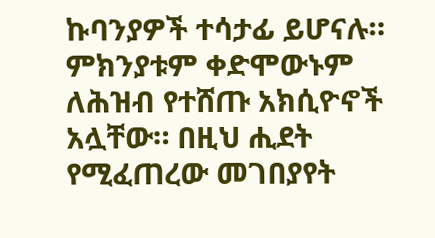ኩባንያዎች ተሳታፊ ይሆናሉ። ምክንያቱም ቀድሞውኑም ለሕዝብ የተሸጡ አክሲዮኖች አሏቸው። በዚህ ሒደት የሚፈጠረው መገበያየት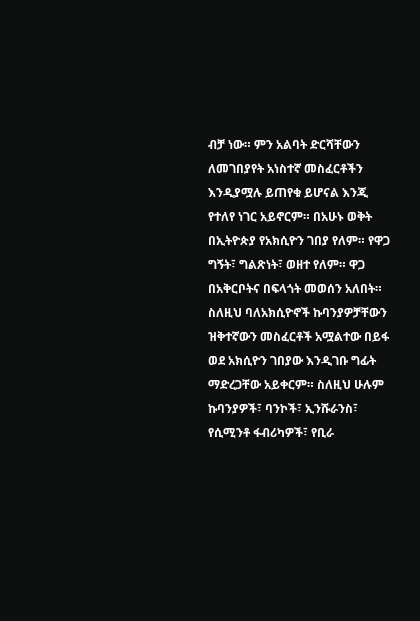ብቻ ነው። ምን አልባት ድርሻቸውን ለመገበያየት አነስተኛ መስፈርቶችን እንዲያሟሉ ይጠየቁ ይሆናል እንጂ የተለየ ነገር አይኖርም። በአሁኑ ወቅት በኢትዮጵያ የአክሲዮን ገበያ የለም። የዋጋ ግኝት፣ ግልጽነት፣ ወዘተ የለም። ዋጋ በአቅርቦትና በፍላጎት መወሰን አለበት። ስለዚህ ባለአክሲዮኖች ኩባንያዎቻቸውን ዝቅተኛውን መስፈርቶች አሟልተው በይፋ ወደ አክሲዮን ገበያው እንዲገቡ ግፊት ማድረጋቸው አይቀርም። ስለዚህ ሁሉም ኩባንያዎች፣ ባንኮች፣ ኢንሹራንስ፣ የሲሚንቶ ፋብሪካዎች፣ የቢራ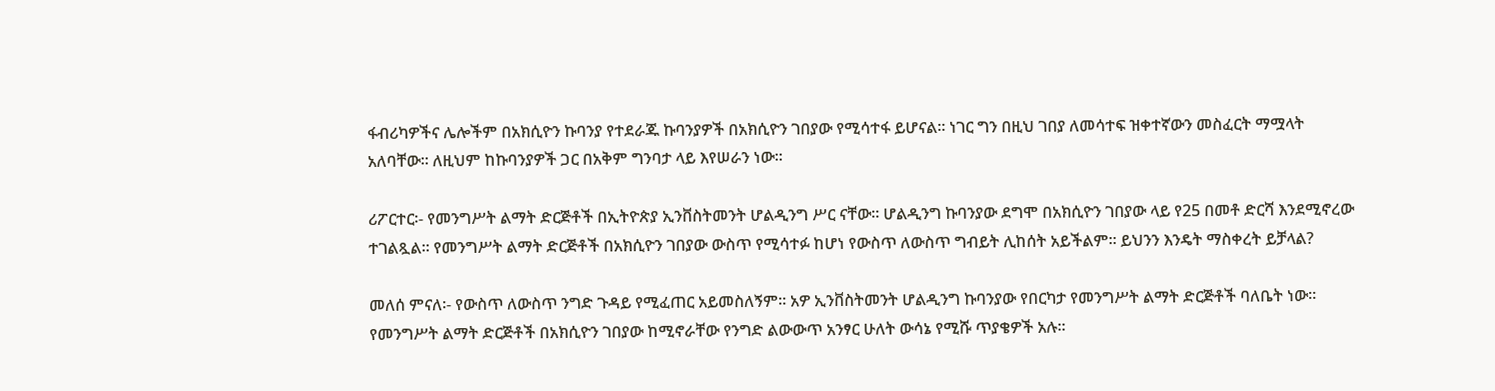ፋብሪካዎችና ሌሎችም በአክሲዮን ኩባንያ የተደራጁ ኩባንያዎች በአክሲዮን ገበያው የሚሳተፋ ይሆናል። ነገር ግን በዚህ ገበያ ለመሳተፍ ዝቀተኛውን መስፈርት ማሟላት አለባቸው። ለዚህም ከኩባንያዎች ጋር በአቅም ግንባታ ላይ እየሠራን ነው።

ሪፖርተር፡- የመንግሥት ልማት ድርጅቶች በኢትዮጵያ ኢንቨስትመንት ሆልዲንግ ሥር ናቸው። ሆልዲንግ ኩባንያው ደግሞ በአክሲዮን ገበያው ላይ የ25 በመቶ ድርሻ እንደሚኖረው ተገልጿል። የመንግሥት ልማት ድርጅቶች በአክሲዮን ገበያው ውስጥ የሚሳተፉ ከሆነ የውስጥ ለውስጥ ግብይት ሊከሰት አይችልም። ይህንን እንዴት ማስቀረት ይቻላል?

መለሰ ምናለ፡- የውስጥ ለውስጥ ንግድ ጉዳይ የሚፈጠር አይመስለኝም። አዎ ኢንቨስትመንት ሆልዲንግ ኩባንያው የበርካታ የመንግሥት ልማት ድርጅቶች ባለቤት ነው። የመንግሥት ልማት ድርጅቶች በአክሲዮን ገበያው ከሚኖራቸው የንግድ ልውውጥ አንፃር ሁለት ውሳኔ የሚሹ ጥያቄዎች አሉ።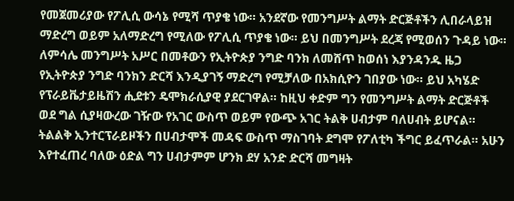የመጀመሪያው የፖሊሲ ውሳኔ የሚሻ ጥያቄ ነው። አንደኛው የመንግሥት ልማት ድርጅቶችን ሊበራላይዝ ማድረግ ወይም አለማድረግ የሚለው የፖሊሲ ጥያቄ ነው። ይህ በመንግሥት ደረጃ የሚወሰን ጉዳይ ነው። ለምሳሌ መንግሥት አሥር በመቶውን የኢትዮጵያ ንግድ ባንክ ለመሸጥ ከወሰነ እያንዳንዱ ዜጋ የኢትዮጵያ ንግድ ባንክን ድርሻ እንዲያገኝ ማድረግ የሚቻለው በአክሲዮን ገበያው ነው። ይህ አካሄድ የፕራይቬታይዜሽን ሒደቱን ዴሞክራሲያዊ ያደርገዋል። ከዚህ ቀድም ግን የመንግሥት ልማት ድርጅቶች ወደ ግል ሲያዛውረው ገዥው የአገር ውስጥ ወይም የውጭ አገር ትልቅ ሀብታም ባለሀብት ይሆናል። ትልልቅ ኢንተርፕራይዞችን በሀብታሞች መዳፍ ውስጥ ማስገባት ደግሞ የፖለቲካ ችግር ይፈጥራል። አሁን እየተፈጠረ ባለው ዕድል ግን ሀብታምም ሆንክ ደሃ አንድ ድርሻ መግዛት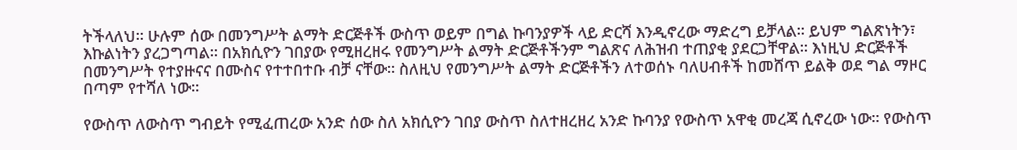ትችላለህ። ሁሉም ሰው በመንግሥት ልማት ድርጅቶች ውስጥ ወይም በግል ኩባንያዎች ላይ ድርሻ እንዲኖረው ማድረግ ይቻላል። ይህም ግልጽነትን፣ እኩልነትን ያረጋግጣል። በአክሲዮን ገበያው የሚዘረዘሩ የመንግሥት ልማት ድርጅቶችንም ግልጽና ለሕዝብ ተጠያቂ ያደርጋቸዋል። እነዚህ ድርጅቶች በመንግሥት የተያዙናና በሙስና የተተበተቡ ብቻ ናቸው። ስለዚህ የመንግሥት ልማት ድርጅቶችን ለተወሰኑ ባለሀብቶች ከመሸጥ ይልቅ ወደ ግል ማዞር በጣም የተሻለ ነው።

የውስጥ ለውስጥ ግብይት የሚፈጠረው አንድ ሰው ስለ አክሲዮን ገበያ ውስጥ ስለተዘረዘረ አንድ ኩባንያ የውስጥ አዋቂ መረጃ ሲኖረው ነው። የውስጥ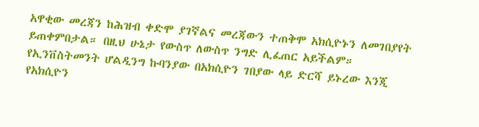አዋቂው መረጃን ከሕዝብ ቀድሞ ያገኛልና መረጃውን ተጠቅሞ አክሲዮኑን ለመገበያየት ይጠቀምበታል። በዚህ ሁኔታ የውስጥ ለውስጥ ንግድ ሊፈጠር አይችልም። የኢንቨስትመንት ሆልዲንግ ኩባንያው በአክሲዮን ገበያው ላይ ድርሻ ይኑረው እንጂ የአክሲዮን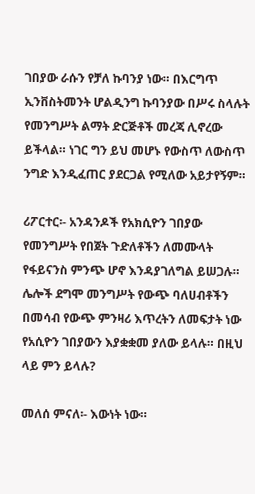ገበያው ራሱን የቻለ ኩባንያ ነው። በእርግጥ ኢንቨስትመንት ሆልዲንግ ኩባንያው በሥሩ ስላሉት የመንግሥት ልማት ድርጅቶች መረጃ ሊኖረው ይችላል። ነገር ግን ይህ መሆኑ የውስጥ ለውስጥ ንግድ እንዲፈጠር ያደርጋል የሚለው አይታየኝም።

ሪፖርተር፡- አንዳንዶች የአክሲዮን ገበያው የመንግሥት የበጀት ጉድለቶችን ለመሙላት የፋይናንስ ምንጭ ሆኖ እንዳያገለግል ይሠጋሉ። ሌሎች ደግሞ መንግሥት የውጭ ባለሀብቶችን በመሳብ የውጭ ምንዛሪ እጥረትን ለመፍታት ነው የአሲዮን ገበያውን እያቋቋመ ያለው ይላሉ። በዚህ ላይ ምን ይላሉ?

መለሰ ምናለ፡- እውነት ነው።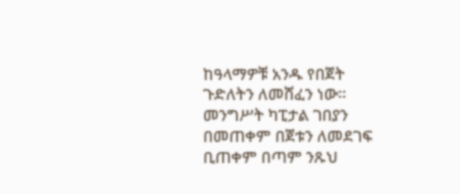ከዓላማዎቹ አንዱ የበጀት ጉድለትን ለመሸፈን ነው። መንግሥት ካፒታል ገበያን በመጠቀም በጀቱን ለመደገፍ ቢጠቀም በጣም ንጹህ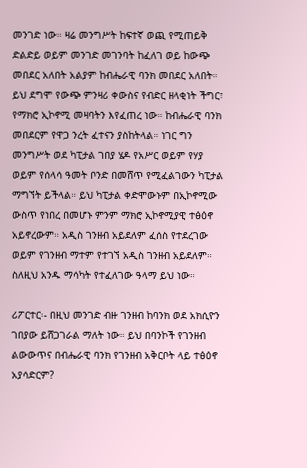መንገድ ነው። ዛሬ መንግሥት ከፍተኛ ወጪ የሚጠይቅ ድልድይ ወይም መንገድ መገንባት ከፈለገ ወይ ከውጭ መበደር አለበት አልያም ከብሔራዊ ባንክ መበደር አለበት። ይህ ደግሞ የውጭ ምንዛሪ ቀውስና የብድር ዘላቂነት ችግር፣ የማክሮ ኢኮኖሚ መዛባትን እየፈጠረ ነው። ከብሔራዊ ባንክ መበደርም የዋጋ ንረት ፈተናን ያስከትላል። ነገር ግን መንግሥት ወደ ካፒታል ገበያ ሄዶ የአሥር ወይም የሃያ ወይም የሰላሳ ዓመት ቦንድ በመሸጥ የሚፈልገውን ካፒታል ማግኘት ይችላል። ይህ ካፒታል ቀድሞውኑም በኢኮኖሚው ውስጥ የነበረ በመሆኑ ምንም ማክሮ ኢኮኖሚያዊ ተፅዕኖ አይኖረውም። አዲስ ገንዘብ አይደለም ፈሰስ የተደረገው ወይም የገንዘብ ማተም የተገኘ አዲስ ገንዘብ አይደለም። ስለዚህ አንዱ ማሳካት የተፈለገው ዓላማ ይህ ነው።

ሪፖርተር፡- በዚህ መንገድ ብዙ ገንዘብ ከባንክ ወደ አክሲዮን ገበያው ይሸጋገራል ማለት ነው። ይህ በባንኮች የገንዘብ ልውውጥና በብሔራዊ ባንክ የገንዘብ አቅርቦት ላይ ተፅዕኖ አያሳድርም?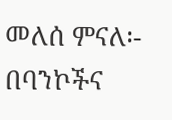መለሰ ምናለ፡- በባንኮችና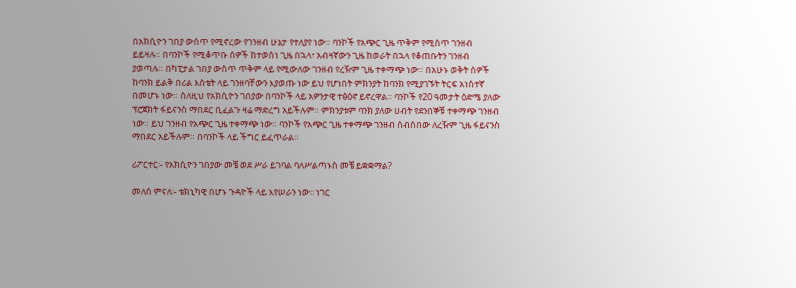በአክሲዮን ገበያ ውስጥ የሚኖረው የገንዘብ ሁኔታ የተለያየ ነው። ባንኮች የአጭር ጊዜ ጥቅም የሚሰጥ ገንዘብ ይይዛሉ። በባንኮች የሚቆጥቡ ሰዎች ከተወሰነ ጊዜ በኋላ፣ አብዛኛውን ጊዜ ከወራት በኋላ የቆጠቡትን ገንዘብ ያወጣሉ። በካፒታል ገበያ ውስጥ ጥቅም ላይ የሚውለው ገንዘብ የረዥም ጊዜ ተቀማጭ ነው። በአሁኑ ወቅት ሰዎች ከባንክ ይልቅ በሪል እስቴት ላይ ገንዘባቸውን እያወጡ ነው ይህ የሆነበት ምክንያት ከባንክ የሚያገኙት ትርፍ አነስተኛ በመሆኑ ነው። ስለዚህ የአክሲዮን ገበያው በባንኮች ላይ አዎንታዊ ተፅዕኖ ይኖረዋል። ባንኮች የ20 ዓመታት ዕድሜ ያለው ፕሮጀክት ፋይናንስ ማበደር ቢፈልጉ ዛሬ ማድረግ አይችሉም። ምክንያቱም ባንክ ያለው ሀብት የደንበኞቹ ተቀማጭ ገንዘብ ነው። ይህ ገንዘብ የአጭር ጊዜ ተቀማጭ ነው። ባንኮች የአጭር ጊዜ ተቀማጭ ገንዘብ ሰብስበው ለረዥም ጊዜ ፋይናንስ ማበደር አይችሉም። በባንኮች ላይ ችግር ይፈጥራል።

ሪፖርተር፡- የአክሲዮን ገበያው መቼ ወደ ሥራ ይገባል ባለሥልጣኑስ መቼ ይቋቋማል?

መለሰ ምናለ፡- ቴክኒካዊ በሆኑ ጉዳዮች ላይ እየሠራን ነው፡፡ ነገር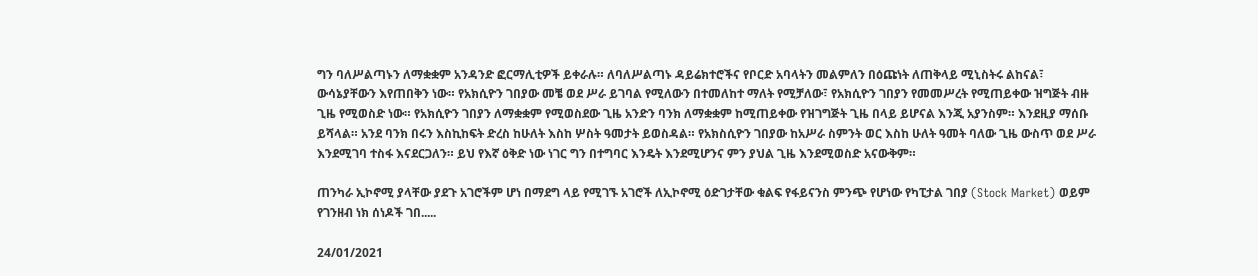ግን ባለሥልጣኑን ለማቋቋም አንዳንድ ፎርማሊቲዎች ይቀራሉ። ለባለሥልጣኑ ዳይሬክተሮችና የቦርድ አባላትን መልምለን በዕጩነት ለጠቅላይ ሚኒስትሩ ልከናል፣ ውሳኔያቸውን እየጠበቅን ነው። የአክሲዮን ገበያው መቼ ወደ ሥራ ይገባል የሚለውን በተመለከተ ማለት የሚቻለው፣ የአክሲዮን ገበያን የመመሥረት የሚጠይቀው ዝግጅት ብዙ ጊዜ የሚወስድ ነው። የአክሲዮን ገበያን ለማቋቋም የሚወስደው ጊዜ አንድን ባንክ ለማቋቋም ከሚጠይቀው የዝገግጅት ጊዜ በላይ ይሆናል እንጂ አያንስም። እንደዚያ ማሰቡ ይሻላል። አንደ ባንክ በሩን እስኪከፍት ድረስ ከሁለት እስከ ሦስት ዓመታት ይወስዳል። የአክስሲዮን ገበያው ከአሥራ ስምንት ወር እስከ ሁለት ዓመት ባለው ጊዜ ውስጥ ወደ ሥራ እንደሚገባ ተስፋ እናደርጋለን። ይህ የእኛ ዕቅድ ነው ነገር ግን በተግባር እንዴት እንደሚሆንና ምን ያህል ጊዜ እንደሚወስድ አናውቅም።

ጠንካራ ኢኮኖሚ ያላቸው ያደጉ አገሮችም ሆነ በማደግ ላይ የሚገኙ አገሮች ለኢኮኖሚ ዕድገታቸው ቁልፍ የፋይናንስ ምንጭ የሆነው የካፒታል ገበያ (Stock Market) ወይም የገንዘብ ነክ ሰነዶች ገበ.....

24/01/2021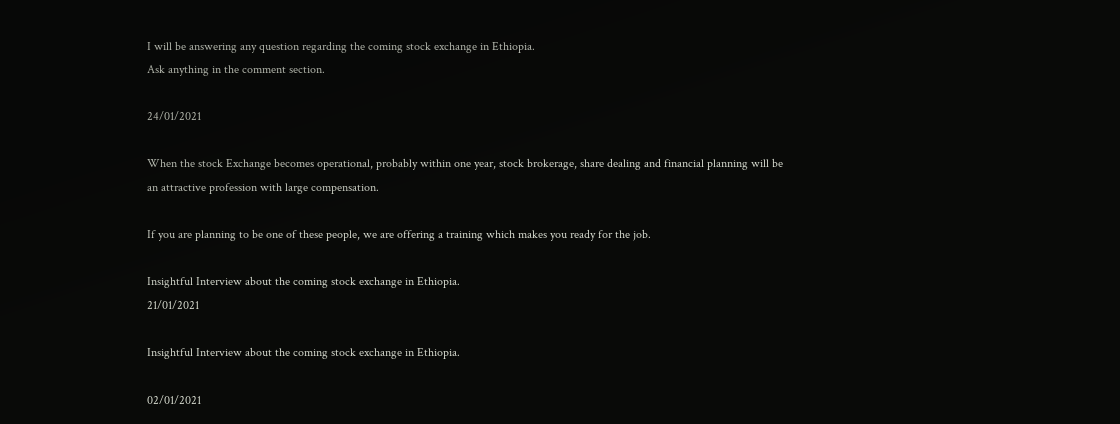I will be answering any question regarding the coming stock exchange in Ethiopia.
Ask anything in the comment section.

24/01/2021

When the stock Exchange becomes operational, probably within one year, stock brokerage, share dealing and financial planning will be an attractive profession with large compensation.

If you are planning to be one of these people, we are offering a training which makes you ready for the job.

Insightful Interview about the coming stock exchange in Ethiopia.
21/01/2021

Insightful Interview about the coming stock exchange in Ethiopia.

02/01/2021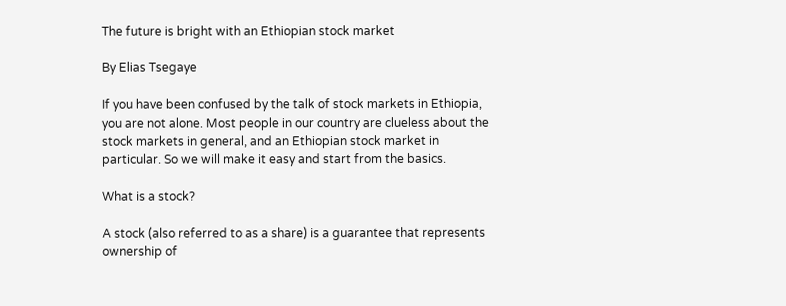The future is bright with an Ethiopian stock market

By Elias Tsegaye

If you have been confused by the talk of stock markets in Ethiopia, you are not alone. Most people in our country are clueless about the stock markets in general, and an Ethiopian stock market in particular. So we will make it easy and start from the basics.

What is a stock?

A stock (also referred to as a share) is a guarantee that represents ownership of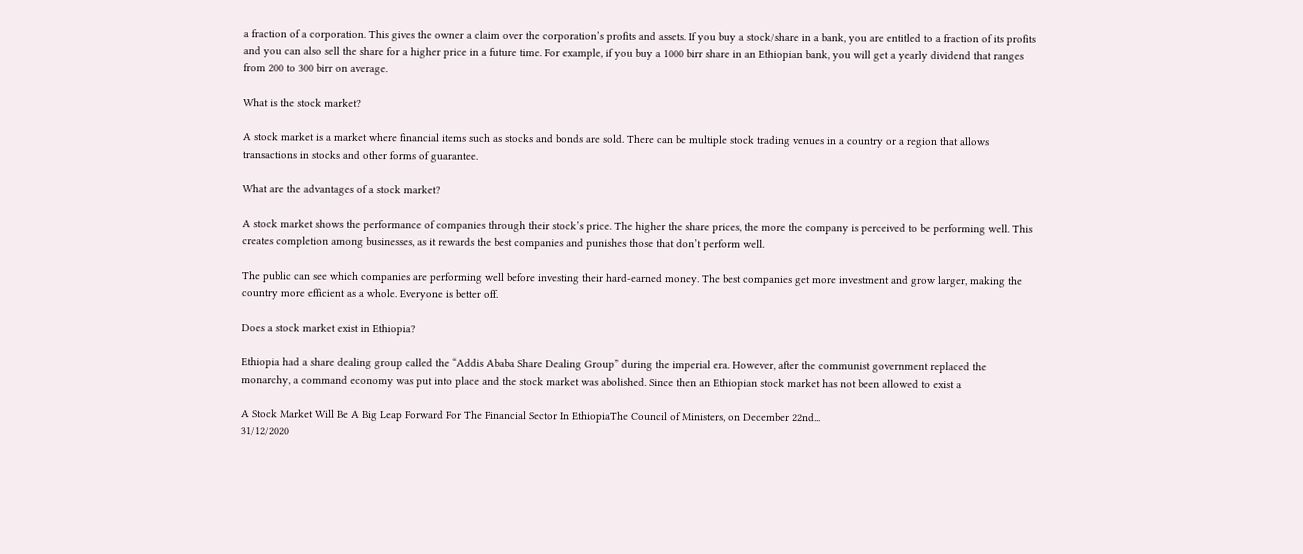a fraction of a corporation. This gives the owner a claim over the corporation’s profits and assets. If you buy a stock/share in a bank, you are entitled to a fraction of its profits and you can also sell the share for a higher price in a future time. For example, if you buy a 1000 birr share in an Ethiopian bank, you will get a yearly dividend that ranges from 200 to 300 birr on average.

What is the stock market?

A stock market is a market where financial items such as stocks and bonds are sold. There can be multiple stock trading venues in a country or a region that allows transactions in stocks and other forms of guarantee.

What are the advantages of a stock market?

A stock market shows the performance of companies through their stock’s price. The higher the share prices, the more the company is perceived to be performing well. This creates completion among businesses, as it rewards the best companies and punishes those that don’t perform well.

The public can see which companies are performing well before investing their hard-earned money. The best companies get more investment and grow larger, making the country more efficient as a whole. Everyone is better off.

Does a stock market exist in Ethiopia?

Ethiopia had a share dealing group called the “Addis Ababa Share Dealing Group” during the imperial era. However, after the communist government replaced the monarchy, a command economy was put into place and the stock market was abolished. Since then an Ethiopian stock market has not been allowed to exist a

A Stock Market Will Be A Big Leap Forward For The Financial Sector In EthiopiaThe Council of Ministers, on December 22nd...
31/12/2020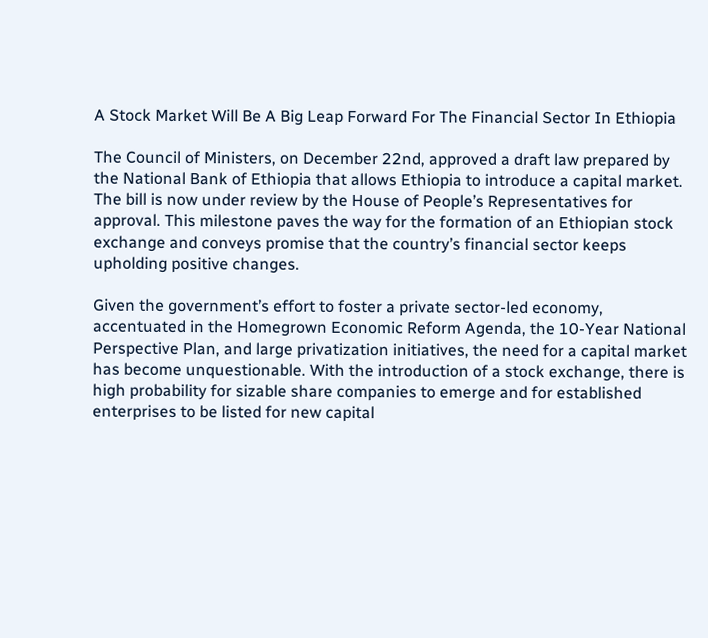A Stock Market Will Be A Big Leap Forward For The Financial Sector In Ethiopia

The Council of Ministers, on December 22nd, approved a draft law prepared by the National Bank of Ethiopia that allows Ethiopia to introduce a capital market. The bill is now under review by the House of People’s Representatives for approval. This milestone paves the way for the formation of an Ethiopian stock exchange and conveys promise that the country’s financial sector keeps upholding positive changes.

Given the government’s effort to foster a private sector-led economy, accentuated in the Homegrown Economic Reform Agenda, the 10-Year National Perspective Plan, and large privatization initiatives, the need for a capital market has become unquestionable. With the introduction of a stock exchange, there is high probability for sizable share companies to emerge and for established enterprises to be listed for new capital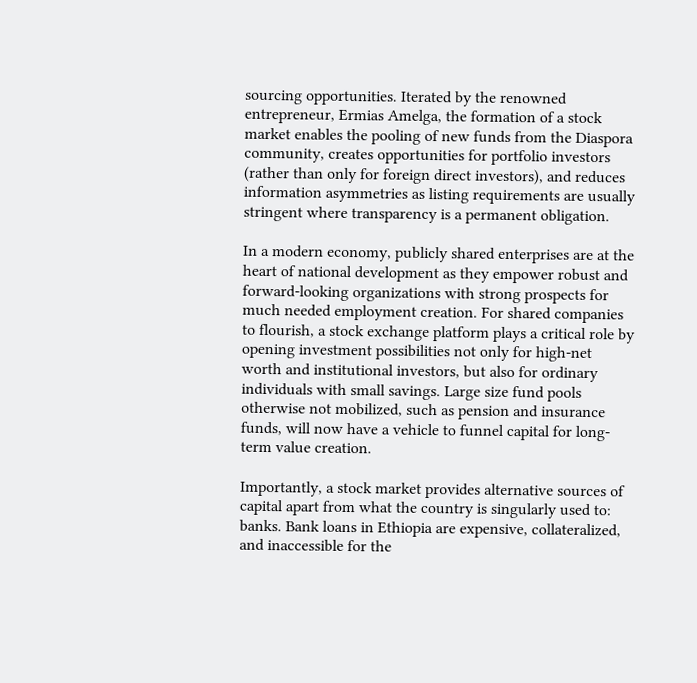sourcing opportunities. Iterated by the renowned entrepreneur, Ermias Amelga, the formation of a stock market enables the pooling of new funds from the Diaspora community, creates opportunities for portfolio investors (rather than only for foreign direct investors), and reduces information asymmetries as listing requirements are usually stringent where transparency is a permanent obligation.

In a modern economy, publicly shared enterprises are at the heart of national development as they empower robust and forward-looking organizations with strong prospects for much needed employment creation. For shared companies to flourish, a stock exchange platform plays a critical role by opening investment possibilities not only for high-net worth and institutional investors, but also for ordinary individuals with small savings. Large size fund pools otherwise not mobilized, such as pension and insurance funds, will now have a vehicle to funnel capital for long-term value creation.

Importantly, a stock market provides alternative sources of capital apart from what the country is singularly used to: banks. Bank loans in Ethiopia are expensive, collateralized, and inaccessible for the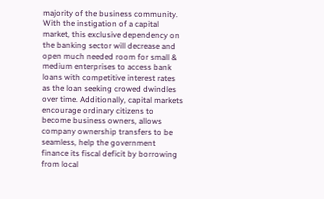majority of the business community. With the instigation of a capital market, this exclusive dependency on the banking sector will decrease and open much needed room for small & medium enterprises to access bank loans with competitive interest rates as the loan seeking crowed dwindles over time. Additionally, capital markets encourage ordinary citizens to become business owners, allows company ownership transfers to be seamless, help the government finance its fiscal deficit by borrowing from local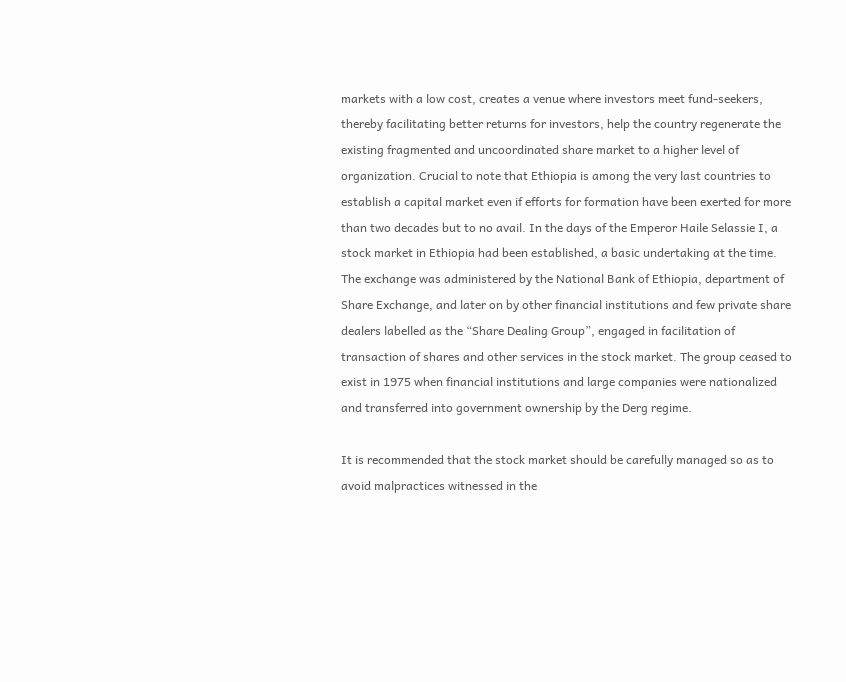markets with a low cost, creates a venue where investors meet fund-seekers, thereby facilitating better returns for investors, help the country regenerate the existing fragmented and uncoordinated share market to a higher level of organization. Crucial to note that Ethiopia is among the very last countries to establish a capital market even if efforts for formation have been exerted for more than two decades but to no avail. In the days of the Emperor Haile Selassie I, a stock market in Ethiopia had been established, a basic undertaking at the time. The exchange was administered by the National Bank of Ethiopia, department of Share Exchange, and later on by other financial institutions and few private share dealers labelled as the “Share Dealing Group”, engaged in facilitation of transaction of shares and other services in the stock market. The group ceased to exist in 1975 when financial institutions and large companies were nationalized and transferred into government ownership by the Derg regime.

It is recommended that the stock market should be carefully managed so as to avoid malpractices witnessed in the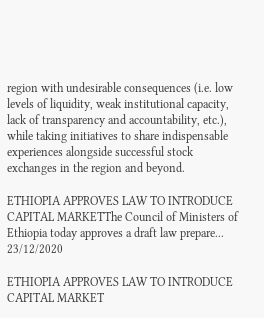region with undesirable consequences (i.e. low levels of liquidity, weak institutional capacity, lack of transparency and accountability, etc.), while taking initiatives to share indispensable experiences alongside successful stock exchanges in the region and beyond.

ETHIOPIA APPROVES LAW TO INTRODUCE CAPITAL MARKETThe Council of Ministers of Ethiopia today approves a draft law prepare...
23/12/2020

ETHIOPIA APPROVES LAW TO INTRODUCE CAPITAL MARKET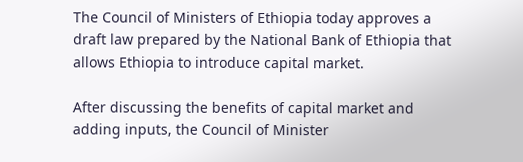The Council of Ministers of Ethiopia today approves a draft law prepared by the National Bank of Ethiopia that allows Ethiopia to introduce capital market.

After discussing the benefits of capital market and adding inputs, the Council of Minister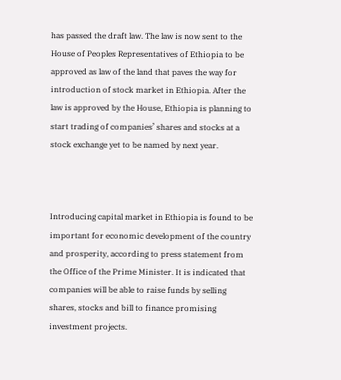has passed the draft law. The law is now sent to the House of Peoples Representatives of Ethiopia to be approved as law of the land that paves the way for introduction of stock market in Ethiopia. After the law is approved by the House, Ethiopia is planning to start trading of companies’ shares and stocks at a stock exchange yet to be named by next year.



Introducing capital market in Ethiopia is found to be important for economic development of the country and prosperity, according to press statement from the Office of the Prime Minister. It is indicated that companies will be able to raise funds by selling shares, stocks and bill to finance promising investment projects.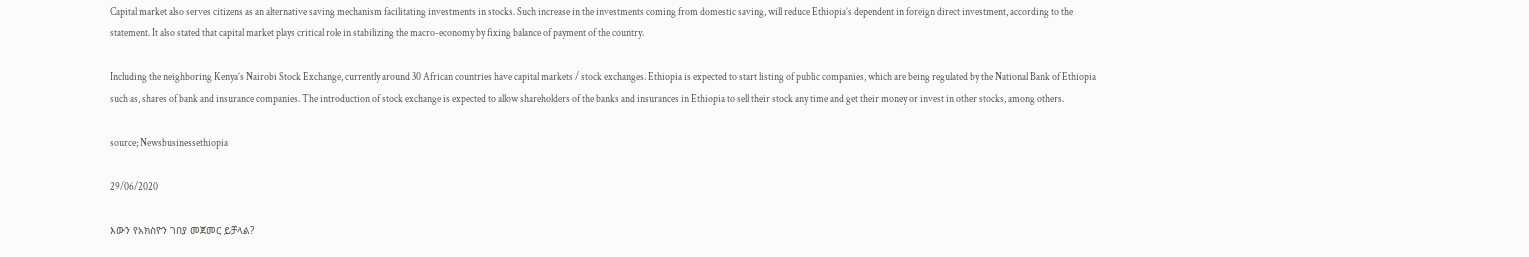Capital market also serves citizens as an alternative saving mechanism facilitating investments in stocks. Such increase in the investments coming from domestic saving, will reduce Ethiopia’s dependent in foreign direct investment, according to the statement. It also stated that capital market plays critical role in stabilizing the macro-economy by fixing balance of payment of the country.

Including the neighboring Kenya’s Nairobi Stock Exchange, currently around 30 African countries have capital markets / stock exchanges. Ethiopia is expected to start listing of public companies, which are being regulated by the National Bank of Ethiopia such as, shares of bank and insurance companies. The introduction of stock exchange is expected to allow shareholders of the banks and insurances in Ethiopia to sell their stock any time and get their money or invest in other stocks, among others.

source; Newsbusinessethiopia

29/06/2020

እውን የአክስዮን ገበያ መጀመር ይቻላል?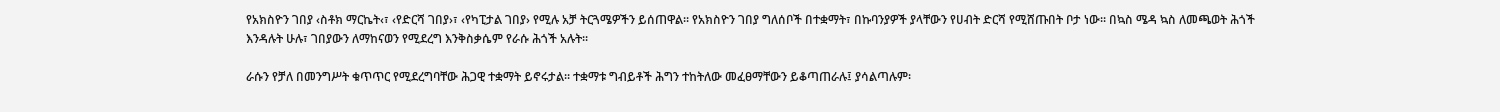የአክስዮን ገበያ ‹ስቶክ ማርኬት‹፣ ‹የድርሻ ገበያ›፣ ‹የካፒታል ገበያ› የሚሉ አቻ ትርጓሜዎችን ይሰጠዋል፡፡ የአክስዮን ገበያ ግለሰቦች በተቋማት፣ በኩባንያዎች ያላቸውን የሀብት ድርሻ የሚሸጡበት ቦታ ነው፡፡ በኳስ ሜዳ ኳስ ለመጫወት ሕጎች እንዳሉት ሁሉ፣ ገበያውን ለማከናወን የሚደረግ እንቅስቃሴም የራሱ ሕጎች አሉት፡፡

ራሱን የቻለ በመንግሥት ቁጥጥር የሚደረግባቸው ሕጋዊ ተቋማት ይኖሩታል፡፡ ተቋማቱ ግብይቶች ሕግን ተከትለው መፈፀማቸውን ይቆጣጠራሉ፤ ያሳልጣሉም፡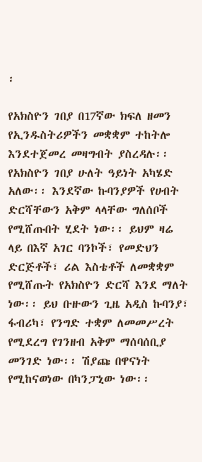፡

የአክስዮን ገበያ በ17ኛው ክፍለ ዘመን የኢንዱስትሪዎችን መቋቋም ተከትሎ እንደተጀመረ መዛግብት ያስረዳሉ፡፡
የአክስዮን ገበያ ሁለት ዓይነት አካሄድ አለው፡፡ እንደኛው ኩባንያዎች የሀብት ድርሻቸውን አቅም ላላቸው ግለሰቦች የሚሸጡበት ሂደት ነው፡፡ ይህም ዛሬ ላይ በእኛ አገር ባንኮች፣ የመድህን ድርጅቶች፣ ሪል እስቴቶች ለመቋቋም የሚሸጡት የአክስዮን ድርሻ እንደ ማለት ነው፡፡ ይህ ቡዙውን ጊዜ አዲስ ኩባንያ፣ ፋብሪካ፣ የንግድ ተቋም ለመመሥረት የሚደረግ የገንዘብ አቅም ማሰባሰቢያ መንገድ ነው፡፡ ሽያጩ በዋናነት የሚከናወነው በካንፓኒው ነው፡፡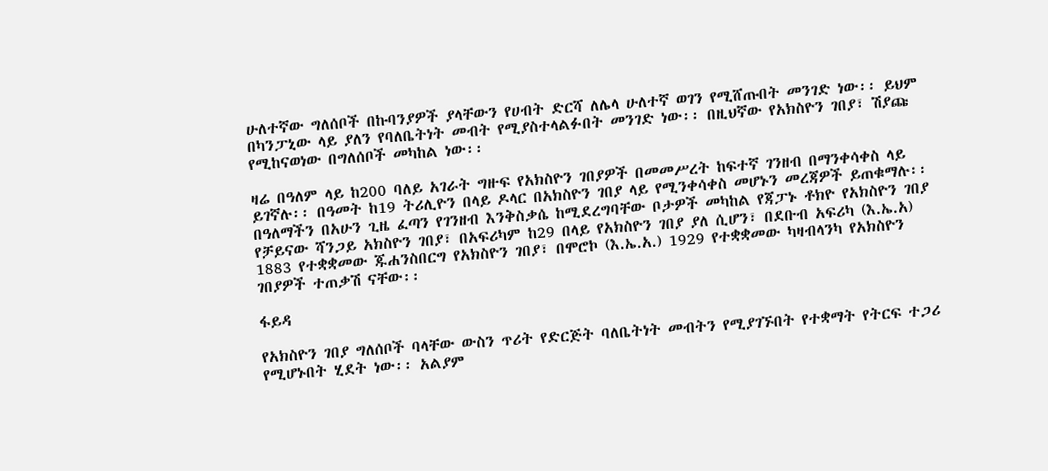ሁለተኛው ግለሰቦች በኩባንያዎች ያላቸውን የሀብት ድርሻ ለሌላ ሁለተኛ ወገን የሚሸጡበት መንገድ ነው፡፡ ይህም በካንፓኒው ላይ ያለን የባለቤትነት መብት የሚያስተላልፉበት መንገድ ነው፡፡ በዚህኛው የአክስዮን ገበያ፣ ሽያጩ የሚከናወነው በግለሰቦች መካከል ነው፡፡

ዛሬ በዓለም ላይ ከ200 ባለይ አገራት ግዙፍ የአክስዮን ገበያዎች በመመሥረት ከፍተኛ ገንዘብ በማንቀሳቀስ ላይ ይገኛሉ፡፡ በዓመት ከ19 ትሪሊዮን በላይ ዶላር በአክስዮን ገበያ ላይ የሚንቀሳቀስ መሆኑን መረጃዎች ይጠቁማሉ፡፡ በዓለማችን በአሁን ጊዜ ፈጣን የገንዘብ እንቅስቃሴ ከሚደረግባቸው ቦታዎች መካከል የጃፓኑ ቶክዮ የአክስዮን ገበያ የቻይናው ሻንጋይ አክስዮን ገበያ፣ በአፍሪካም ከ29 በላይ የአክስዮን ገበያ ያለ ሲሆን፣ በደቡብ አፍሪካ (እ.ኤ.አ) 1883 የተቋቋመው ጁሐንስበርግ የአክስዮን ገበያ፣ በሞሮኮ (እ.ኤ.አ.) 1929 የተቋቋመው ካዛብላንካ የአክስዮን ገበያዎች ተጠቃሽ ናቸው፡፡

ፋይዳ

የአክስዮን ገበያ ግለሰቦች ባላቸው ውስን ጥሪት የድርጅት ባለቤትነት መብትን የሚያገኙበት የተቋማት የትርፍ ተጋሪ የሚሆኑበት ሂደት ነው፡፡ አልያም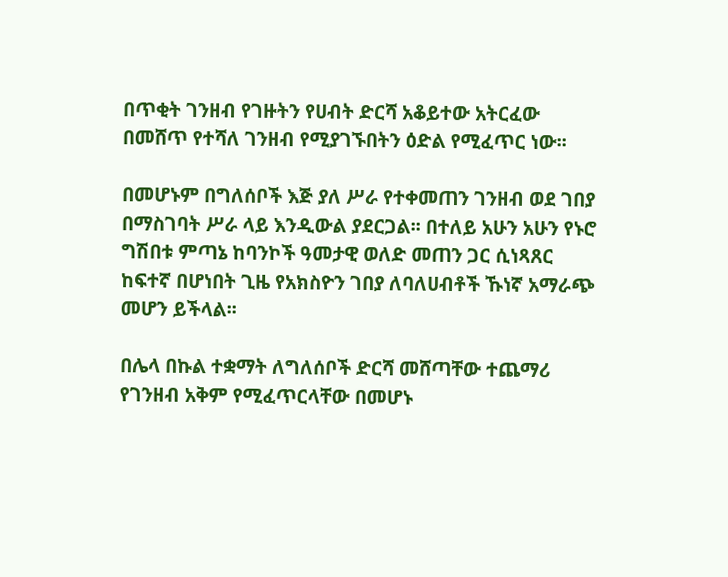በጥቂት ገንዘብ የገዙትን የሀብት ድርሻ አቆይተው አትርፈው በመሸጥ የተሻለ ገንዘብ የሚያገኙበትን ዕድል የሚፈጥር ነው፡፡

በመሆኑም በግለሰቦች እጅ ያለ ሥራ የተቀመጠን ገንዘብ ወደ ገበያ በማስገባት ሥራ ላይ እንዲውል ያደርጋል፡፡ በተለይ አሁን አሁን የኑሮ ግሽበቱ ምጣኔ ከባንኮች ዓመታዊ ወለድ መጠን ጋር ሲነጻጸር ከፍተኛ በሆነበት ጊዜ የአክስዮን ገበያ ለባለሀብቶች ኹነኛ አማራጭ መሆን ይችላል፡፡

በሌላ በኩል ተቋማት ለግለሰቦች ድርሻ መሸጣቸው ተጨማሪ የገንዘብ አቅም የሚፈጥርላቸው በመሆኑ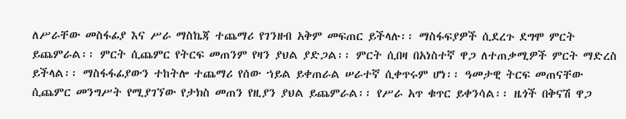ለሥራቸው መስፋፊያ እና ሥራ ማስኬጃ ተጨማሪ የገንዘብ አቅም መፍጠር ይችላሉ፡፡ ማስፋፍያዎች ሲደረጉ ደግሞ ምርት ይጨምራል፡፡ ምርት ሲጨምር የትርፍ መጠንም የዛን ያህል ያድጋል፡፡ ምርት ሲበዛ በአነስተኛ ዋጋ ለተጠቃሚዎች ምርት ማድረስ ይችላል፡፡ ማስፋፋፊያውን ተከትሎ ተጨማሪ የሰው ኀይል ይቀጠራል ሠራተኛ ሲቀጥሩም ሆነ፡፡ ዓመታዊ ትርፍ መጠናቸው ሲጨምር መንግሥት የሚያገኘው የታክስ መጠን የዚያን ያህል ይጨምራል፡፡ የሥራ አጥ ቁጥር ይቀንሳል፡፡ ዜጎች በቅናሽ ዋጋ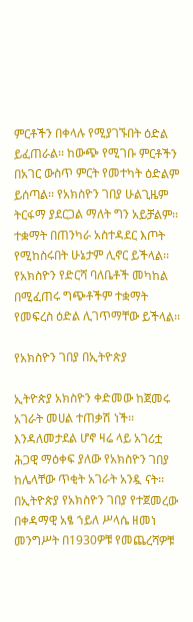ምርቶችን በቀላሉ የሚያገኙበት ዕድል ይፈጠራል፡፡ ከውጭ የሚገቡ ምርቶችን በአገር ውስጥ ምርት የመተካት ዕድልም ይሰጣል፡፡ የአክስዮን ገበያ ሁልጊዜም ትርፋማ ያደርጋል ማለት ግን አይቻልም፡፡ ተቋማት በጠንካራ አስተዳደር እጦት የሚከስሩበት ሁኔታም ሊኖር ይችላል፡፡ የአክስዮን የድርሻ ባለቤቶች መካከል በሚፈጠሩ ግጭቶችም ተቋማት የመፍረስ ዕድል ሊገጥማቸው ይችላል፡፡

የአክስዮን ገበያ በኢትዮጵያ

ኢትዮጵያ አክስዮን ቀድመው ከጀመሩ አገራት መሀል ተጠቃሽ ነች፡፡ እንዳለመታደል ሆኖ ዛሬ ላይ አገሪቷ ሕጋዊ ማዕቀፍ ያለው የአክስዮን ገበያ ከሌላቸው ጥቂት አገራት አንዷ ናት፡፡ በኢትዮጵያ የአክስዮን ገበያ የተጀመረው በቀዳማዊ አፄ ኀይለ ሥላሴ ዘመነ መንግሥት በ1930ዎቹ የመጨረሻዎቹ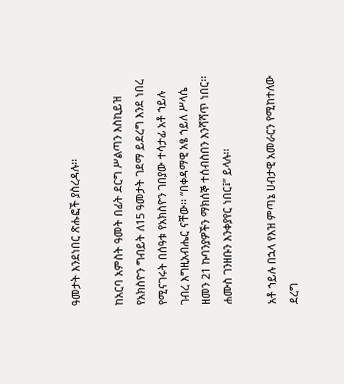ዓመታት እንደነበር ጽሑፎች ያስረዳሉ፡፡

ከአርባ አምስት ዓመት በፊት ደርግ ሥልጣን እስኪይዝ የአክስዮን ግብይት ለ15 ዓመታት ገደማ ይደረግ እንደ ነበረ የሚናገሩት በሰዓቱ የአክስዮን ገበያው ተሳታፊ አቶ ኀይሉ ገብረ እግዚአብሔር ናቸው፡፡ “በቀዳማዊ አፄ ኀይለ ሥላሴ ዘመን 21 ኩባንያዎችን ማክሰኞ ተሰብስበን እንሻሻጥ ነበር፡፡ ሐሙስ ገንዘቡን እንቀያየር ነበር፤” ይላሉ፡፡

አቶ ኀይሉ በኋላ የእዝ ምጣኔ ሀብታዊ አመራርን የሚከተለው ደረግ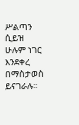ሥልጣን ሲይዝ ሁሉም ነገር እንደቀረ በማስታወስ ይናገራሉ፡፡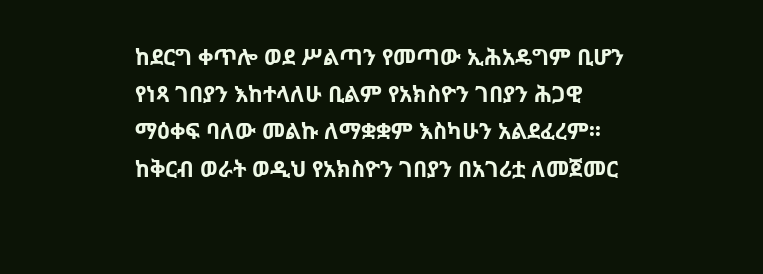ከደርግ ቀጥሎ ወደ ሥልጣን የመጣው ኢሕአዴግም ቢሆን የነጻ ገበያን እከተላለሁ ቢልም የአክስዮን ገበያን ሕጋዊ ማዕቀፍ ባለው መልኩ ለማቋቋም እስካሁን አልደፈረም፡፡ ከቅርብ ወራት ወዲህ የአክስዮን ገበያን በአገሪቷ ለመጀመር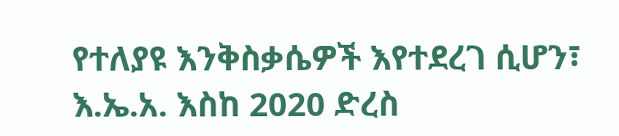የተለያዩ እንቅስቃሴዎች እየተደረገ ሲሆን፣ እ.ኤ.አ. እስከ 2020 ድረስ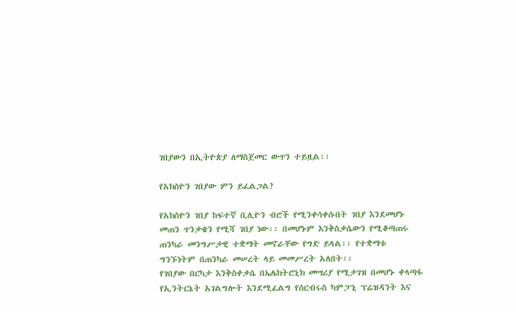ገበያውን በኢትዮጵያ ለማስጀመር ውጥን ተይዟል፡፡

የአክስዮን ገበያው ምን ይፈልጋል?

የአክስዮን ገበያ ከፍተኛ ቢሊዮን ብሮች የሚንቀሳቀሱበት ገበያ እንደመሆኑ መጠን ጥንቃቄን የሚሻ ገበያ ነው፡፡ በመሆኑም እንቅስቃሴውን የሚቆጣጠሩ ጠንካራ መንግሥታዊ ተቋማት መኖራቸው የግድ ይላል፡፡ የተቋማቱ ግንኙነትም በጠንካራ መሠረት ላይ መመሥረት አለበት፡፡
የገበያው በርካታ እንቅስቀቃሴ በኤሌክትሮኒክ መሣሪያ የሚታገዝ በመሆኑ ቀላጣፋ የኢንትርኔት አገልግሎት እንደሚፈልግ የሰርብሩስ ካምፓኒ ፕሬዝዳንት እና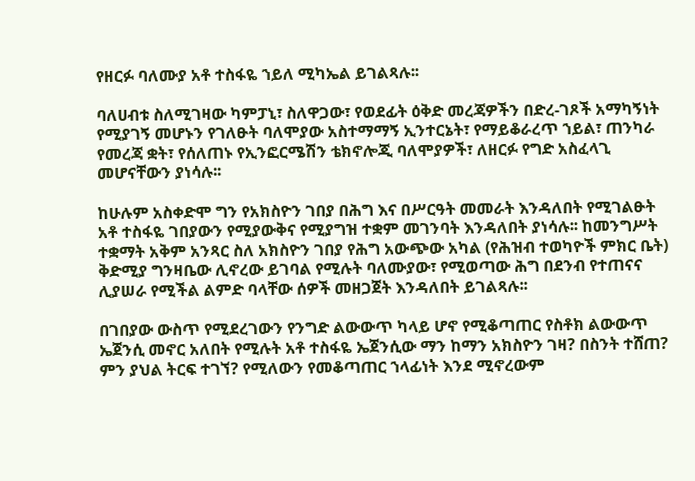የዘርፉ ባለሙያ አቶ ተስፋዬ ኀይለ ሚካኤል ይገልጻሉ፡፡

ባለሀብቱ ስለሚገዛው ካምፓኒ፣ ስለዋጋው፣ የወደፊት ዕቅድ መረጃዎችን በድረ-ገጾች አማካኝነት የሚያገኝ መሆኑን የገለፁት ባለሞያው አስተማማኝ ኢንተርኔት፣ የማይቆራረጥ ኀይል፣ ጠንካራ የመረጃ ቋት፣ የሰለጠኑ የኢንፎርሜሽን ቴክኖሎጂ ባለሞያዎች፣ ለዘርፉ የግድ አስፈላጊ መሆናቸውን ያነሳሉ፡፡

ከሁሉም አስቀድሞ ግን የአክስዮን ገበያ በሕግ እና በሥርዓት መመራት እንዳለበት የሚገልፁት አቶ ተስፋዬ ገበያውን የሚያውቅና የሚያግዝ ተቋም መገንባት እንዳለበት ያነሳሉ፡፡ ከመንግሥት ተቋማት አቅም አንጻር ስለ አክስዮን ገበያ የሕግ አውጭው አካል (የሕዝብ ተወካዮች ምክር ቤት) ቅድሚያ ግንዛቤው ሊኖረው ይገባል የሚሉት ባለሙያው፣ የሚወጣው ሕግ በደንብ የተጠናና ሊያሠራ የሚችል ልምድ ባላቸው ሰዎች መዘጋጀት እንዳለበት ይገልጻሉ፡፡

በገበያው ውስጥ የሚደረገውን የንግድ ልውውጥ ካላይ ሆኖ የሚቆጣጠር የስቶክ ልውውጥ ኤጀንሲ መኖር አለበት የሚሉት አቶ ተስፋዬ ኤጀንሲው ማን ከማን አክስዮን ገዛ? በስንት ተሸጠ? ምን ያህል ትርፍ ተገኘ? የሚለውን የመቆጣጠር ኀላፊነት እንደ ሚኖረውም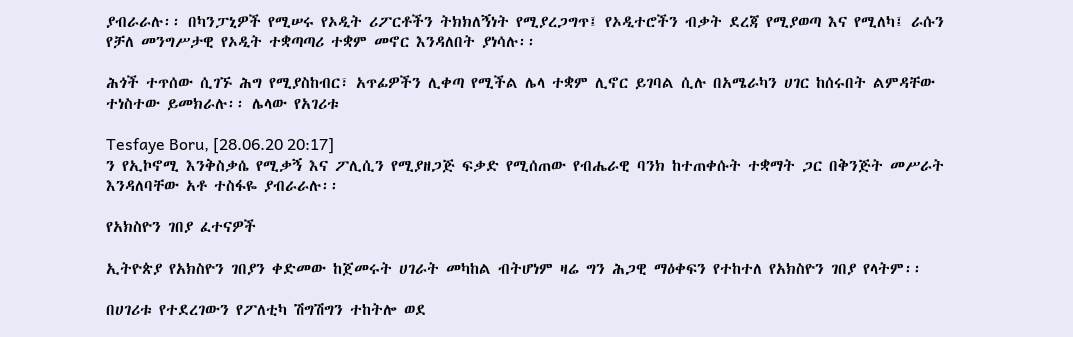ያብራራሉ፡፡ በካንፓኒዎች የሚሠሩ የኦዲት ሪፖርቶችን ትክክለኝነት የሚያረጋግጥ፤ የኦዲተሮችን ብቃት ደረጃ የሚያወጣ እና የሚለካ፤ ራሱን የቻለ መንግሥታዊ የኦዲት ተቋጣጣሪ ተቋም መኖር እንዳለበት ያነሳሉ፡፡

ሕጎች ተጥሰው ሲገኙ ሕግ የሚያስከብር፣ አጥፊዎችን ሊቀጣ የሚችል ሌላ ተቋም ሊኖር ይገባል ሲሉ በአሜራካን ሀገር ከሰሩበት ልምዳቸው ተነስተው ይመክራሉ፡፡ ሌላው የአገሪቱ

Tesfaye Boru, [28.06.20 20:17]
ን የኢኮኖሚ እንቅስቃሴ የሚቃኝ እና ፖሊሲን የሚያዘጋጅ ፍቃድ የሚሰጠው የብሔራዊ ባንክ ከተጠቀሱት ተቋማት ጋር በቅንጅት መሥራት እንዳለባቸው አቶ ተስፋዬ ያብራራሉ፡፡

የአክስዮን ገበያ ፈተናዎች

ኢትዮጵያ የአክስዮን ገበያን ቀድመው ከጀመሩት ሀገራት መካከል ብትሆነም ዛሬ ግን ሕጋዊ ማዕቀፍን የተከተለ የአክስዮን ገበያ የላትም፡፡

በሀገሪቱ የተደረገውን የፖለቲካ ሽግሽግን ተከትሎ ወደ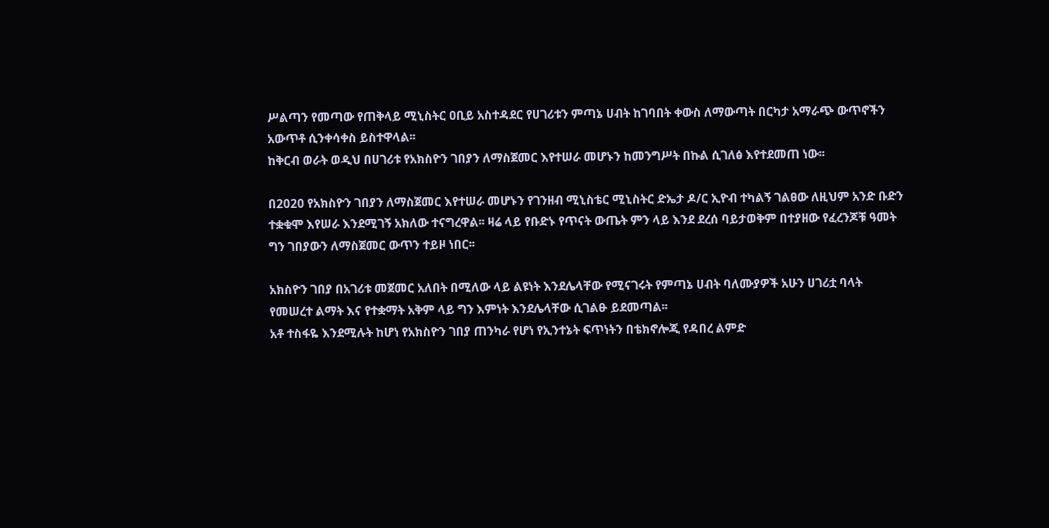ሥልጣን የመጣው የጠቅላይ ሚኒስትር ዐቢይ አስተዳደር የሀገሪቱን ምጣኔ ሀብት ከገባበት ቀውስ ለማውጣት በርካታ አማራጭ ውጥኖችን አውጥቶ ሲንቀሳቀስ ይስተዋላል፡፡
ከቅርብ ወራት ወዲህ በሀገሪቱ የአክስዮን ገበያን ለማስጀመር እየተሠራ መሆኑን ከመንግሥት በኩል ሲገለፅ እየተደመጠ ነው፡፡

በ2020 የአክስዮን ገበያን ለማስጀመር እየተሠራ መሆኑን የገንዘብ ሚኒስቴር ሚኒስትር ድኤታ ዶ/ር ኢዮብ ተካልኝ ገልፀው ለዚህም አንድ ቡድን ተቋቁሞ እየሠራ እንደሚገኝ አክለው ተናግረዋል፡፡ ዛሬ ላይ የቡድኑ የጥናት ውጤት ምን ላይ እንደ ደረሰ ባይታወቅም በተያዘው የፈረንጆቹ ዓመት ግን ገበያውን ለማስጀመር ውጥን ተይዞ ነበር፡፡

አክስዮን ገበያ በአገሪቱ መጀመር አለበት በሚለው ላይ ልዩነት እንደሌላቸው የሚናገሩት የምጣኔ ሀብት ባለሙያዎች አሁን ሀገሪቷ ባላት የመሠረተ ልማት እና የተቋማት አቅም ላይ ግን እምነት እንደሌላቸው ሲገልፁ ይደመጣል፡፡
አቶ ተስፋዬ እንደሚሉት ከሆነ የአክስዮን ገበያ ጠንካራ የሆነ የኢንተኔት ፍጥነትን በቴክኖሎጂ የዳበረ ልምድ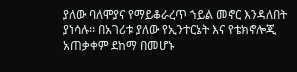ያለው ባለሞያና የማይቆራረጥ ኀይል መኖር እንዳለበት ያነሳሉ፡፡ በአገሪቱ ያለው የኢንተርኔት እና የቴክኖሎጂ አጠቃቀም ደከማ በመሆኑ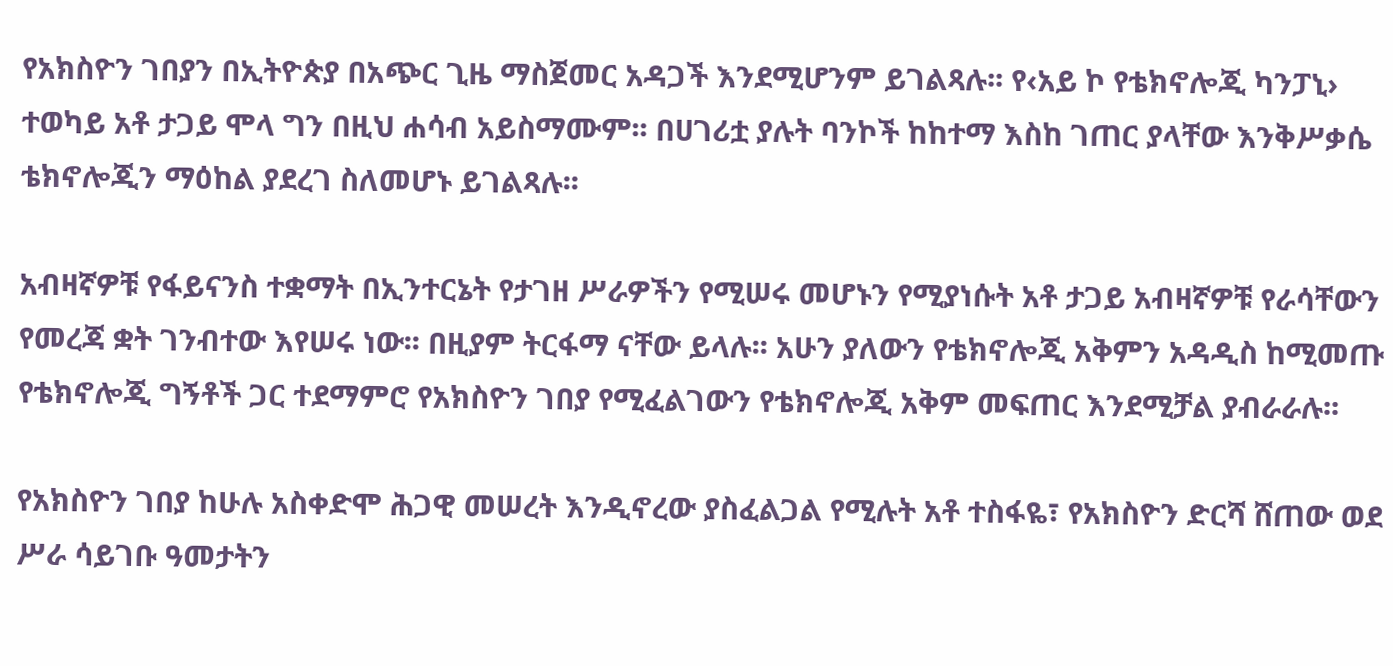የአክስዮን ገበያን በኢትዮጵያ በአጭር ጊዜ ማስጀመር አዳጋች እንደሚሆንም ይገልጻሉ፡፡ የ‹አይ ኮ የቴክኖሎጂ ካንፓኒ› ተወካይ አቶ ታጋይ ሞላ ግን በዚህ ሐሳብ አይስማሙም፡፡ በሀገሪቷ ያሉት ባንኮች ከከተማ እስከ ገጠር ያላቸው እንቅሥቃሴ ቴክኖሎጂን ማዕከል ያደረገ ስለመሆኑ ይገልጻሉ፡፡

አብዛኛዎቹ የፋይናንስ ተቋማት በኢንተርኔት የታገዘ ሥራዎችን የሚሠሩ መሆኑን የሚያነሱት አቶ ታጋይ አብዛኛዎቹ የራሳቸውን የመረጃ ቋት ገንብተው እየሠሩ ነው፡፡ በዚያም ትርፋማ ናቸው ይላሉ፡፡ አሁን ያለውን የቴክኖሎጂ አቅምን አዳዲስ ከሚመጡ የቴክኖሎጂ ግኝቶች ጋር ተደማምሮ የአክስዮን ገበያ የሚፈልገውን የቴክኖሎጂ አቅም መፍጠር እንደሚቻል ያብራራሉ፡፡

የአክስዮን ገበያ ከሁሉ አስቀድሞ ሕጋዊ መሠረት እንዲኖረው ያስፈልጋል የሚሉት አቶ ተስፋዬ፣ የአክስዮን ድርሻ ሸጠው ወደ ሥራ ሳይገቡ ዓመታትን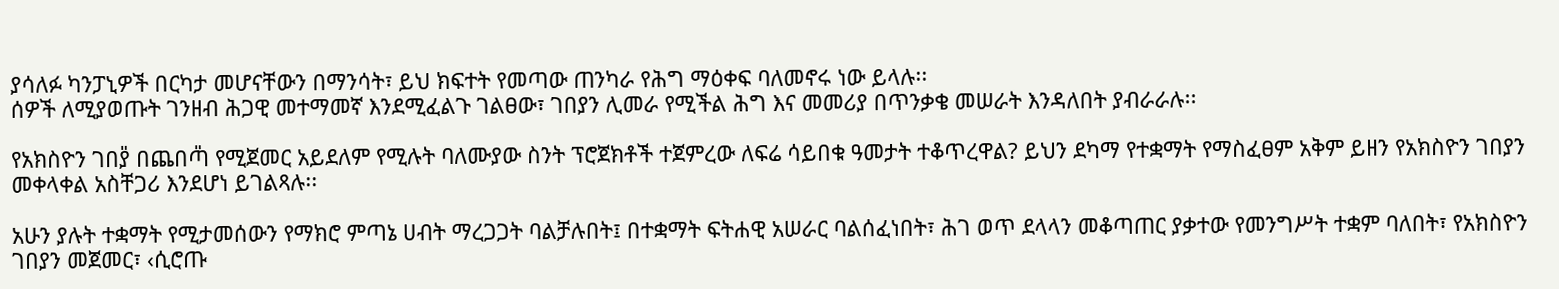ያሳለፉ ካንፓኒዎች በርካታ መሆናቸውን በማንሳት፣ ይህ ክፍተት የመጣው ጠንካራ የሕግ ማዕቀፍ ባለመኖሩ ነው ይላሉ፡፡
ሰዎች ለሚያወጡት ገንዘብ ሕጋዊ መተማመኛ እንደሚፈልጉ ገልፀው፣ ገበያን ሊመራ የሚችል ሕግ እና መመሪያ በጥንቃቄ መሠራት እንዳለበት ያብራራሉ፡፡

የአክስዮን ገበያ̎ በጨበጣ̎ የሚጀመር አይደለም የሚሉት ባለሙያው ስንት ፕሮጀክቶች ተጀምረው ለፍሬ ሳይበቁ ዓመታት ተቆጥረዋል? ይህን ደካማ የተቋማት የማስፈፀም አቅም ይዘን የአክስዮን ገበያን መቀላቀል አስቸጋሪ እንደሆነ ይገልጻሉ፡፡

አሁን ያሉት ተቋማት የሚታመሰውን የማክሮ ምጣኔ ሀብት ማረጋጋት ባልቻሉበት፤ በተቋማት ፍትሐዊ አሠራር ባልሰፈነበት፣ ሕገ ወጥ ደላላን መቆጣጠር ያቃተው የመንግሥት ተቋም ባለበት፣ የአክስዮን ገበያን መጀመር፣ ‹ሲሮጡ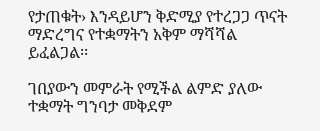የታጠቁት› እንዳይሆን ቅድሚያ የተረጋጋ ጥናት ማድረግና የተቋማትን አቅም ማሻሻል ይፈልጋል፡፡

ገበያውን መምራት የሚችል ልምድ ያለው ተቋማት ግንባታ መቅደም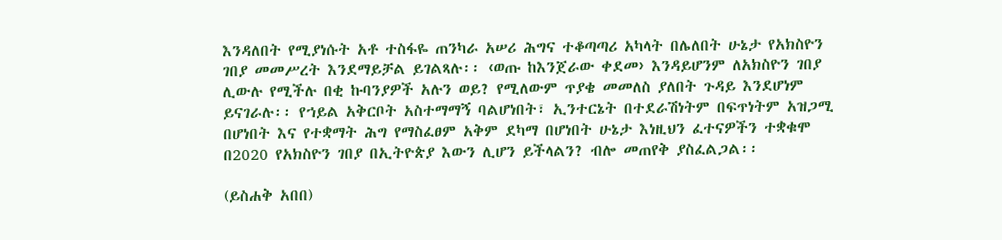እንዳለበት የሚያነሱት አቶ ተስፋዬ ጠንካራ አሠሪ ሕግና ተቆጣጣሪ አካላት በሌለበት ሁኔታ የአክስዮን ገበያ መመሥረት እንደማይቻል ይገልጻሉ፡፡ ‹ወጡ ከእንጀራው ቀደመ› እንዳይሆንም ለአክስዮን ገበያ ሊውሉ የሚችሉ በቂ ኩባንያዎች አሉን ወይ? የሚለውም ጥያቄ መመለስ ያለበት ጉዳይ እንደሆነም ይናገራሉ፡፡ የኀይል አቅርቦት አስተማማኝ ባልሆነበት፣ ኢንተርኔት በተደራሽነትም በፍጥነትም አዝጋሚ በሆነበት እና የተቋማት ሕግ የማስፈፀም አቅም ደካማ በሆነበት ሁኔታ እነዚህን ፈተናዎችን ተቋቁሞ በ2020 የአክስዮን ገበያ በኢትዮጵያ እውን ሊሆን ይችላልን? ብሎ መጠየቅ ያስፈልጋል፡፡

(ይስሐቅ አበበ)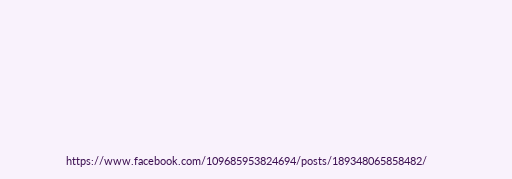https://www.facebook.com/109685953824694/posts/189348065858482/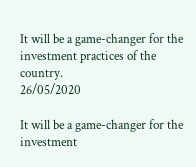It will be a game-changer for the investment practices of the country.
26/05/2020

It will be a game-changer for the investment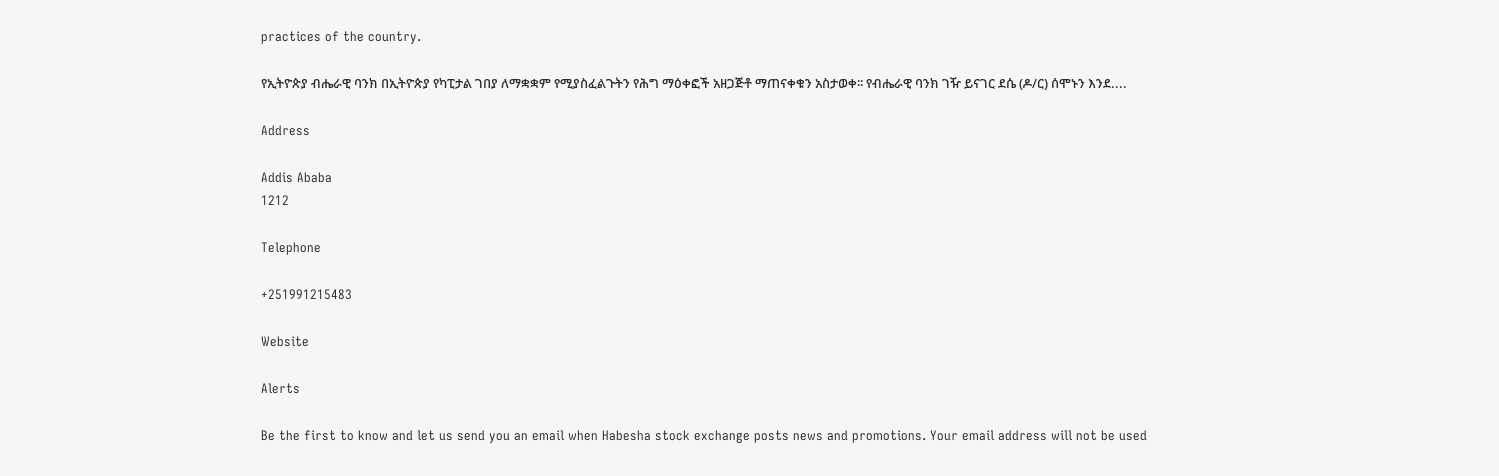practices of the country.

የኢትዮጵያ ብሔራዊ ባንክ በኢትዮጵያ የካፒታል ገበያ ለማቋቋም የሚያስፈልጉትን የሕግ ማዕቀፎች አዘጋጅቶ ማጠናቀቁን አስታወቀ፡፡ የብሔራዊ ባንክ ገዥ ይናገር ደሴ (ዶ/ር) ሰሞኑን እንደ....

Address

Addis Ababa
1212

Telephone

+251991215483

Website

Alerts

Be the first to know and let us send you an email when Habesha stock exchange posts news and promotions. Your email address will not be used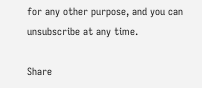for any other purpose, and you can unsubscribe at any time.

Share